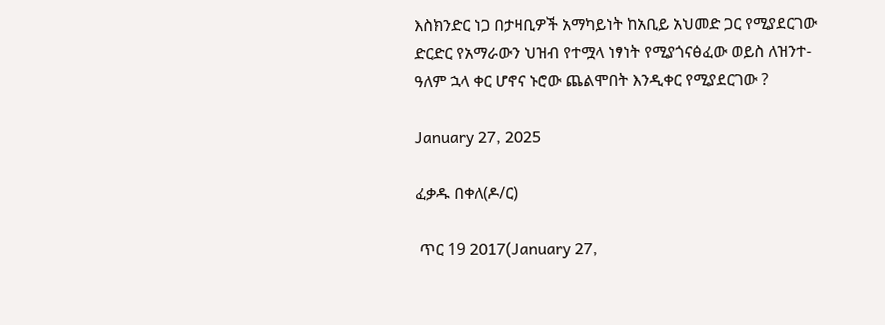እስክንድር ነጋ በታዛቢዎች አማካይነት ከአቢይ አህመድ ጋር የሚያደርገው ድርድር የአማራውን ህዝብ የተሟላ ነፃነት የሚያጎናፅፈው ወይስ ለዝንተ-ዓለም ኋላ ቀር ሆኖና ኑሮው ጨልሞበት እንዲቀር የሚያደርገው ?

January 27, 2025

ፈቃዱ በቀለ(ዶ/ር)

 ጥር 19 2017(January 27,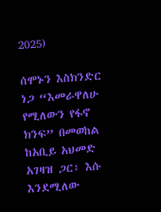2025)

ሰሞኑን እስክንድር ነጋ “እመራዋለሁ የሚለውን የፋኖ ክንፍ” በመወከል ከአቢይ አህመድ አገዛዝ ጋር፣ እሱ እንደሚለው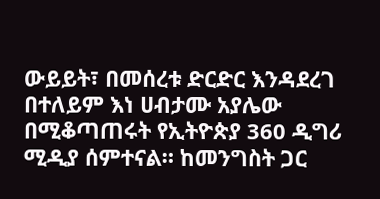ውይይት፣ በመሰረቱ ድርድር እንዳደረገ በተለይም እነ ሀብታሙ አያሌው በሚቆጣጠሩት የኢትዮጵያ 360 ዲግሪ ሚዲያ ሰምተናል። ከመንግስት ጋር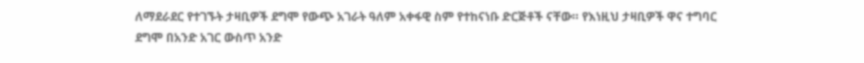ለማደራደር የተገኙት ታዛቢዎች ደግሞ የውጭ አገራት ዓለም አቀፋዊ ስም የተከናነቡ ድርጅቶች ናቸው። የእነዚህ ታዛቢዎች ዋና ተግባር ደግሞ በአንድ አገር ውስጥ አንድ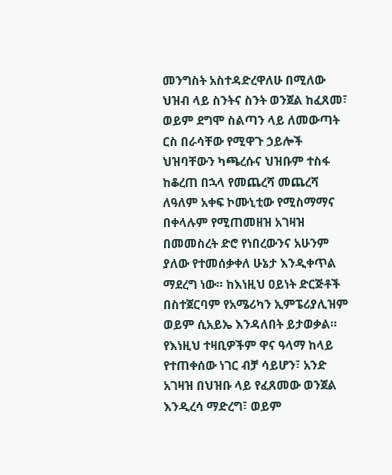መንግስት አስተዳድረዋለሁ በሚለው ህዝብ ላይ ስንትና ስንት ወንጀል ከፈጸመ፣ ወይም ደግሞ ስልጣን ላይ ለመውጣት ርስ በራሳቸው የሚዋጉ ኃይሎች ህዝባቸውን ካጫረሱና ህዝቡም ተስፋ ከቆረጠ በኋላ የመጨረሻ መጨረሻ ለዓለም አቀፍ ኮሙኒቲው የሚስማማና በቀላሉም የሚጠመዘዝ አገዛዝ በመመስረት ድሮ የነበረውንና አሁንም ያለው የተመሰቃቀለ ሁኔታ እንዲቀጥል ማደረግ ነው። ከእነዚህ ዐይነት ድርጅቶች በስተጀርባም የአሜሪካን ኢምፔሪያሊዝም ወይም ሲአይኤ እንዳለበት ይታወቃል። የእነዚህ ተዛቢዎችም ዋና ዓላማ ከላይ የተጠቀሰው ነገር ብቻ ሳይሆን፣ አንድ አገዛዝ በህዝቡ ላይ የፈጸመው ወንጀል እንዲረሳ ማድረግ፣ ወይም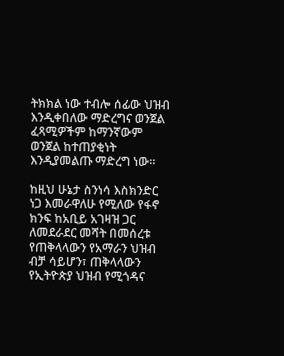ትክክል ነው ተብሎ ሰፊው ህዝብ እንዲቀበለው ማድረግና ወንጀል ፈጻሚዎችም ከማንኛውም ወንጀል ከተጠያቂነት እንዲያመልጡ ማድረግ ነው።

ከዚህ ሁኔታ ስንነሳ እስክንድር ነጋ እመራዋለሁ የሚለው የፋኖ ክንፍ ከአቢይ አገዛዝ ጋር ለመደራደር መሻት በመሰረቱ የጠቅላላውን የአማራን ህዝብ ብቻ ሳይሆን፣ ጠቅላላውን የኢትዮጵያ ህዝብ የሚጎዳና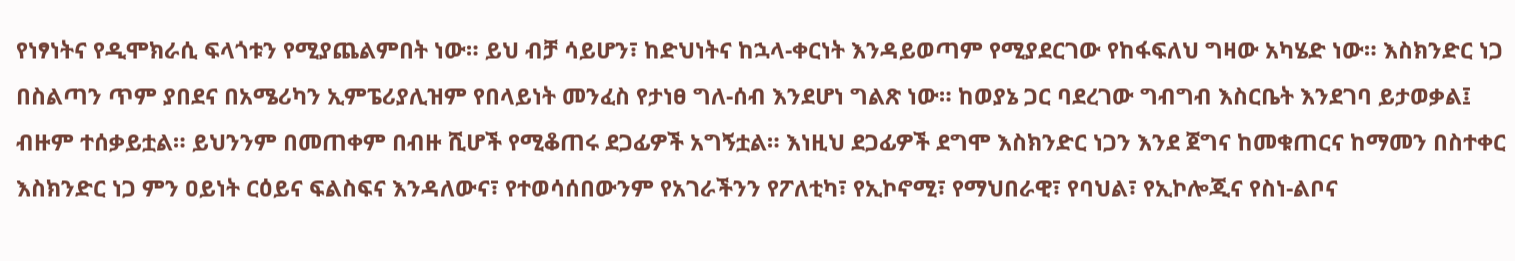የነፃነትና የዲሞክራሲ ፍላጎቱን የሚያጨልምበት ነው። ይህ ብቻ ሳይሆን፣ ከድህነትና ከኋላ-ቀርነት እንዳይወጣም የሚያደርገው የከፋፍለህ ግዛው አካሄድ ነው። እስክንድር ነጋ በስልጣን ጥም ያበደና በአሜሪካን ኢምፔሪያሊዝም የበላይነት መንፈስ የታነፀ ግለ-ሰብ እንደሆነ ግልጽ ነው። ከወያኔ ጋር ባደረገው ግብግብ እስርቤት እንደገባ ይታወቃል፤ ብዙም ተሰቃይቷል። ይህንንም በመጠቀም በብዙ ሺሆች የሚቆጠሩ ደጋፊዎች አግኝቷል። እነዚህ ደጋፊዎች ደግሞ እስክንድር ነጋን እንደ ጀግና ከመቁጠርና ከማመን በስተቀር እስክንድር ነጋ ምን ዐይነት ርዕይና ፍልስፍና እንዳለውና፣ የተወሳሰበውንም የአገራችንን የፖለቲካ፣ የኢኮኖሚ፣ የማህበራዊ፣ የባህል፣ የኢኮሎጂና የስነ-ልቦና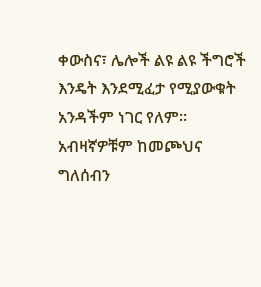ቀውስና፣ ሌሎች ልዩ ልዩ ችግሮች እንዴት እንደሚፈታ የሚያውቁት አንዳችም ነገር የለም። አብዛኛዎቹም ከመጮህና ግለሰብን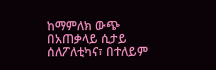ከማምለክ ውጭ በአጠቃላይ ሲታይ ሰለፖለቲካና፣ በተለይም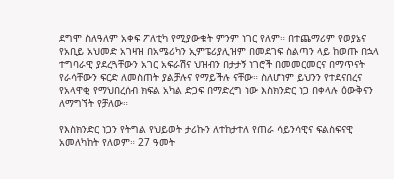ደግሞ ስለዓለም አቀፍ ፖለቲካ የሚያውቁት ምንም ነገር የለም። በተጨማሪም የወያኔና የአቢይ አህመድ አገዛዝ በአሜሪካን ኢምፔሪያሊዝም በመደገፍ ስልጣን ላይ ከወጡ በኋላ ተግባራዊ ያደረጓቸውን አገር አፍራሽና ህዝብን በታታኝ ነገሮች በመመርመርና በማጥናት የራሳቸውን ፍርድ ለመስጠት ያልቻሉና የማይችሉ ናቸው። ስለሆነም ይህንን የተደናበረና የአላዋቂ የማህበረሰብ ክፍል አካል ድጋፍ በማድረግ ነው እስክንድር ነጋ በቀላሉ ዕውቅናን ለማግኘት የቻለው።

የእስክንድር ነጋን የትግል የህይወት ታሪኩን ለተከታተለ የጠራ ሳይንሳዊና ፍልስፍናዊ አመለካከት የለወም። 27 ዓመት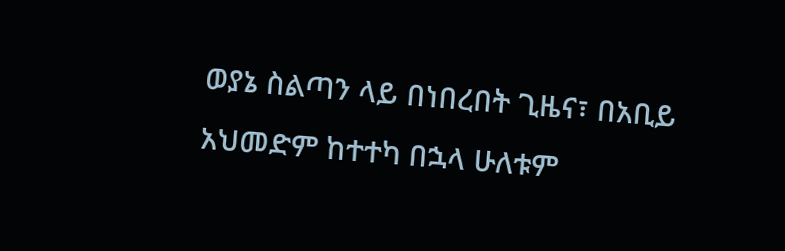ወያኔ ስልጣን ላይ በነበረበት ጊዜና፣ በአቢይ አህመድም ከተተካ በኋላ ሁለቱም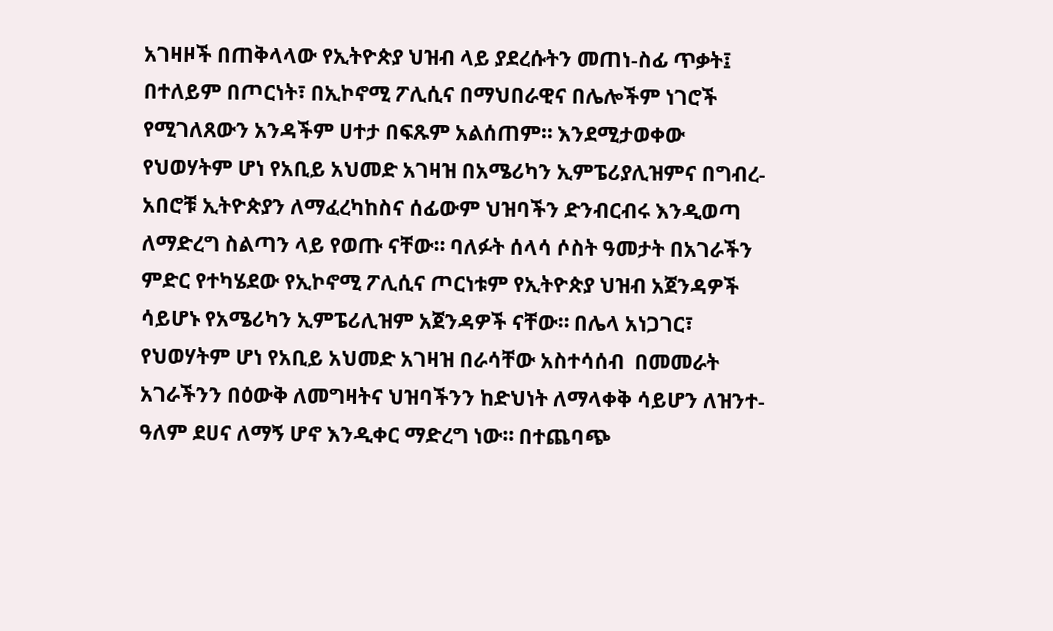አገዛዞች በጠቅላላው የኢትዮጵያ ህዝብ ላይ ያደረሱትን መጠነ-ስፊ ጥቃት፤ በተለይም በጦርነት፣ በኢኮኖሚ ፖሊሲና በማህበራዊና በሌሎችም ነገሮች የሚገለጸውን አንዳችም ሀተታ በፍጹም አልሰጠም። እንደሚታወቀው የህወሃትም ሆነ የአቢይ አህመድ አገዛዝ በአሜሪካን ኢምፔሪያሊዝምና በግብረ-አበሮቹ ኢትዮጵያን ለማፈረካከስና ሰፊውም ህዝባችን ድንብርብሩ እንዲወጣ ለማድረግ ስልጣን ላይ የወጡ ናቸው። ባለፉት ሰላሳ ሶስት ዓመታት በአገራችን ምድር የተካሄደው የኢኮኖሚ ፖሊሲና ጦርነቱም የኢትዮጵያ ህዝብ አጀንዳዎች ሳይሆኑ የአሜሪካን ኢምፔሪሊዝም አጀንዳዎች ናቸው። በሌላ አነጋገር፣ የህወሃትም ሆነ የአቢይ አህመድ አገዛዝ በራሳቸው አስተሳሰብ  በመመራት አገራችንን በዕውቅ ለመግዛትና ህዝባችንን ከድህነት ለማላቀቅ ሳይሆን ለዝንተ-ዓለም ደሀና ለማኝ ሆኖ እንዲቀር ማድረግ ነው። በተጨባጭ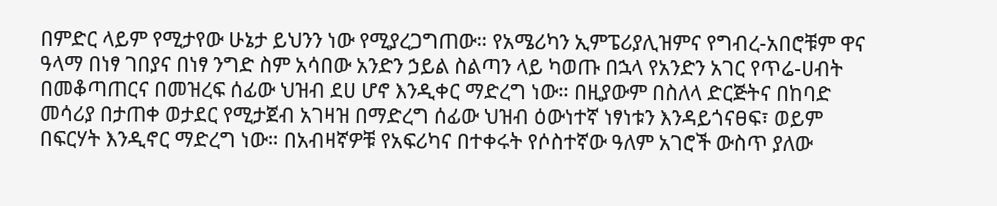በምድር ላይም የሚታየው ሁኔታ ይህንን ነው የሚያረጋግጠው። የአሜሪካን ኢምፔሪያሊዝምና የግብረ-አበሮቹም ዋና ዓላማ በነፃ ገበያና በነፃ ንግድ ስም አሳበው አንድን ኃይል ስልጣን ላይ ካወጡ በኋላ የአንድን አገር የጥሬ-ሀብት በመቆጣጠርና በመዝረፍ ሰፊው ህዝብ ደሀ ሆኖ እንዲቀር ማድረግ ነው። በዚያውም በስለላ ድርጅትና በከባድ መሳሪያ በታጠቀ ወታደር የሚታጀብ አገዛዝ በማድረግ ሰፊው ህዝብ ዕውነተኛ ነፃነቱን እንዳይጎናፀፍ፣ ወይም በፍርሃት እንዲኖር ማድረግ ነው። በአብዛኛዎቹ የአፍሪካና በተቀሩት የሶስተኛው ዓለም አገሮች ውስጥ ያለው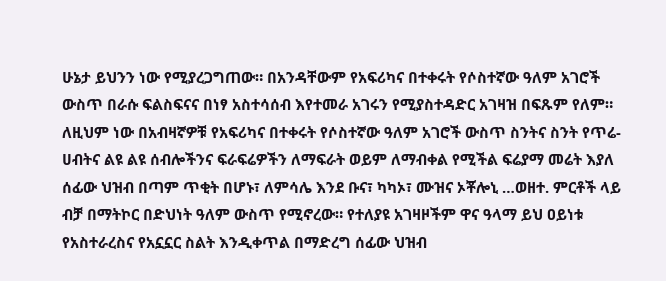ሁኔታ ይህንን ነው የሚያረጋግጠው። በአንዳቸውም የአፍሪካና በተቀሩት የሶስተኛው ዓለም አገሮች ውስጥ በራሱ ፍልስፍናና በነፃ አስተሳሰብ እየተመራ አገሩን የሚያስተዳድር አገዛዝ በፍጹም የለም። ለዚህም ነው በአብዛኛዎቹ የአፍሪካና በተቀሩት የሶስተኛው ዓለም አገሮች ውስጥ ስንትና ስንት የጥሬ-ሀብትና ልዩ ልዩ ሰብሎችንና ፍራፍሬዎችን ለማፍራት ወይም ለማብቀል የሚችል ፍሬያማ መሬት እያለ ሰፊው ህዝብ በጣም ጥቂት በሆኑ፣ ለምሳሌ እንደ ቡና፣ ካካኦ፣ ሙዝና ኦቾሎኒ …ወዘተ. ምርቶች ላይ ብቻ በማትኮር በድህነት ዓለም ውስጥ የሚኖረው። የተለያዩ አገዛዞችም ዋና ዓላማ ይህ ዐይነቱ የአስተራረስና የአኗኗር ስልት እንዲቀጥል በማድረግ ሰፊው ህዝብ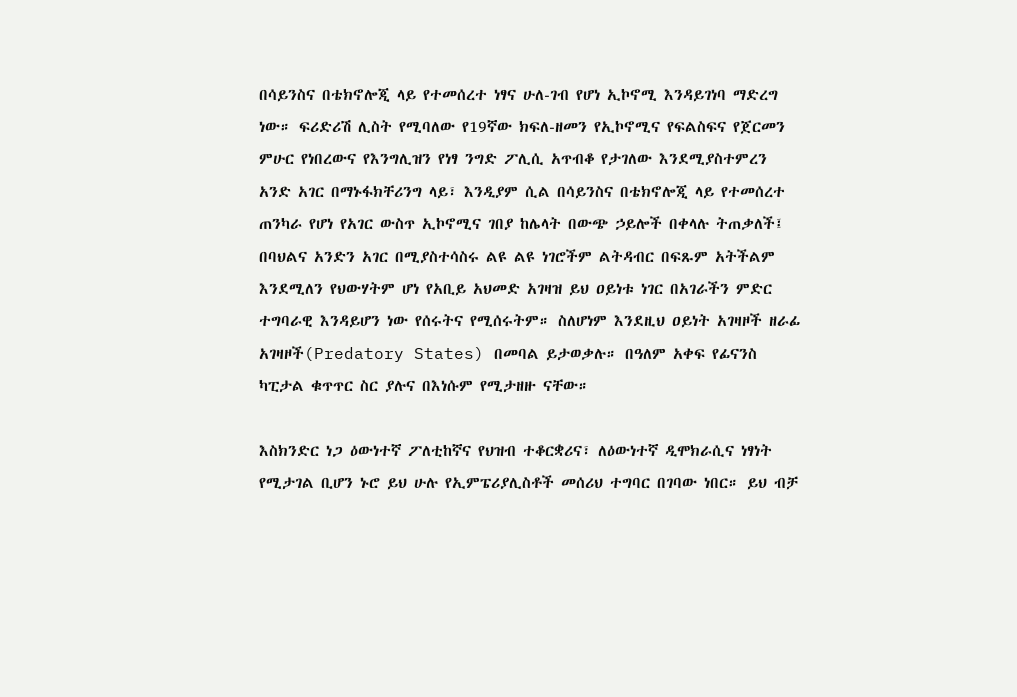በሳይንስና በቴክኖሎጂ ላይ የተመሰረተ ነፃና ሁለ-ገብ የሆነ ኢኮኖሚ እንዳይገነባ ማድረግ ነው። ፍሪድሪሽ ሊስት የሚባለው የ19ኛው ክፍለ-ዘመን የኢኮኖሚና የፍልስፍና የጀርመን ምሁር የነበረውና የእንግሊዝን የነፃ ንግድ ፖሊሲ አጥብቆ የታገለው እንደሚያስተምረን አንድ አገር በማኑፋክቸሪንግ ላይ፣ እንዲያም ሲል በሳይንስና በቴክኖሎጂ ላይ የተመሰረተ ጠንካራ የሆነ የአገር ውስጥ ኢኮኖሚና ገበያ ከሌላት በውጭ ኃይሎች በቀላሉ ትጠቃለች፤ በባህልና አንድን አገር በሚያስተሳስሩ ልዩ ልዩ ነገሮችም ልትዳብር በፍጹም አትችልም እንደሚለን የህውሃትም ሆነ የአቢይ አህመድ አገዛዝ ይህ ዐይነቱ ነገር በአገራችን ምድር ተግባራዊ እንዳይሆን ነው የሰሩትና የሚሰሩትም። ስለሆነም እንደዚህ ዐይነት አገዛዞች ዘራፊ አገዛዞች(Predatory States) በመባል ይታወቃሉ። በዓለም አቀፍ የፊናንስ ካፒታል ቁጥጥር ስር ያሉና በእነሱም የሚታዘዙ ናቸው።

እስክንድር ነጋ ዕውነተኛ ፖለቲከኛና የህዝብ ተቆርቋሪና፣ ለዕውነተኛ ዲሞክራሲና ነፃነት የሚታገል ቢሆን ኑሮ ይህ ሁሉ የኢምፔሪያሊስቶች መሰሪህ ተግባር በገባው ነበር። ይህ ብቻ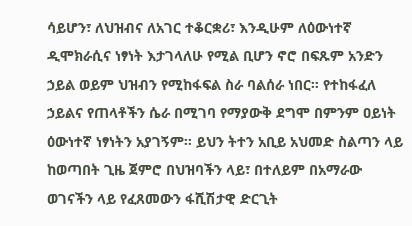ሳይሆን፣ ለህዝብና ለአገር ተቆርቋሪ፣ እንዲሁም ለዕውነተኛ ዲሞክራሲና ነፃነት እታገላለሁ የሚል ቢሆን ኖሮ በፍጹም አንድን ኃይል ወይም ህዝብን የሚከፋፍል ስራ ባልሰራ ነበር። የተከፋፈለ ኃይልና የጠላቶችን ሴራ በሚገባ የማያውቅ ደግሞ በምንም ዐይነት ዕውነተኛ ነፃነትን አያገኝም። ይህን ትተን አቢይ አህመድ ስልጣን ላይ ከወጣበት ጊዜ ጀምሮ በህዝባችን ላይ፣ በተለይም በአማራው ወገናችን ላይ የፈጸመውን ፋሺሽታዊ ድርጊት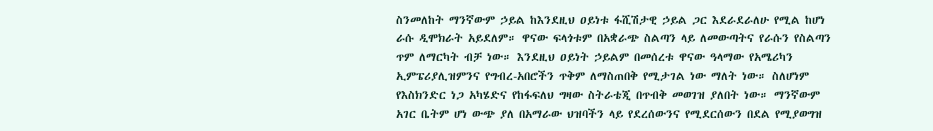ስንመለከት ማንኛውም ኃይል ከእንደዚህ ዐይነቱ ፋሺሽታዊ ኃይል ጋር እደራደራለሁ የሚል ከሆነ ራሱ ዲሞክራት አይደለም። ዋናው ፍላጎቱም በአቋራጭ ስልጣን ላይ ለመውጣትና የራሱን የስልጣን ጥም ለማርካት ብቻ ነው። እንደዚህ ዐይነት ኃይልም በመሰረቱ ዋናው ዓላማው የአሜሪካን ኢምፔሪያሊዝምንና የግብረ-አበሮችን ጥቅም ለማስጠበቅ የሚታገል ነው ማለት ነው። ስለሆነም የእስክንድር ነጋ አካሄድና የከፋፍለህ ግዛው ስትራቴጂ በጥብቅ መወገዝ ያለበት ነው። ማንኛውም አገር ቤትም ሆነ ውጭ ያለ በአማራው ህዝባችን ላይ የደረሰውንና የሚደርሰውን በደል የሚያወግዝ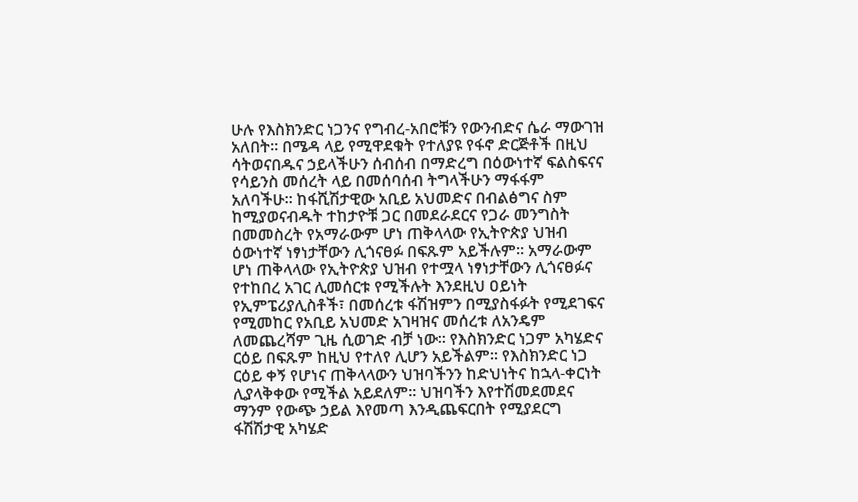ሁሉ የእስክንድር ነጋንና የግብረ-አበሮቹን የውንብድና ሴራ ማውገዝ አለበት። በሜዳ ላይ የሚዋደቁት የተለያዩ የፋኖ ድርጅቶች በዚህ ሳትወናበዱና ኃይላችሁን ሰብሰብ በማድረግ በዕውነተኛ ፍልስፍናና የሳይንስ መሰረት ላይ በመሰባሰብ ትግላችሁን ማፋፋም አለባችሁ። ከፋሺሽታዊው አቢይ አህመድና በብልፅግና ስም ከሚያወናብዱት ተከታዮቹ ጋር በመደራደርና የጋራ መንግስት በመመስረት የአማራውም ሆነ ጠቅላላው የኢትዮጵያ ህዝብ ዕውነተኛ ነፃነታቸውን ሊጎናፀፉ በፍጹም አይችሉም። አማራውም ሆነ ጠቅላላው የኢትዮጵያ ህዝብ የተሟላ ነፃነታቸውን ሊጎናፀፉና የተከበረ አገር ሊመሰርቱ የሚችሉት እንደዚህ ዐይነት የኢምፔሪያሊስቶች፣ በመሰረቱ ፋሽዝምን በሚያስፋፉት የሚደገፍና የሚመከር የአቢይ አህመድ አገዛዝና መሰረቱ ለአንዴም ለመጨረሻም ጊዜ ሲወገድ ብቻ ነው። የእስክንድር ነጋም አካሄድና ርዕይ በፍጹም ከዚህ የተለየ ሊሆን አይችልም። የእስክንድር ነጋ ርዕይ ቀኝ የሆነና ጠቅላላውን ህዝባችንን ከድህነትና ከኋላ-ቀርነት ሊያላቅቀው የሚችል አይደለም። ህዝባችን እየተሽመደመደና ማንም የውጭ ኃይል እየመጣ እንዲጨፍርበት የሚያደርግ ፋሽሽታዊ አካሄድ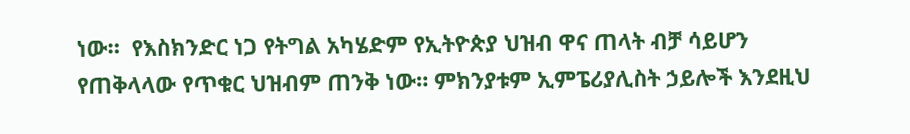ነው።  የእስክንድር ነጋ የትግል አካሄድም የኢትዮጵያ ህዝብ ዋና ጠላት ብቻ ሳይሆን የጠቅላላው የጥቁር ህዝብም ጠንቅ ነው። ምክንያቱም ኢምፔሪያሊስት ኃይሎች እንደዚህ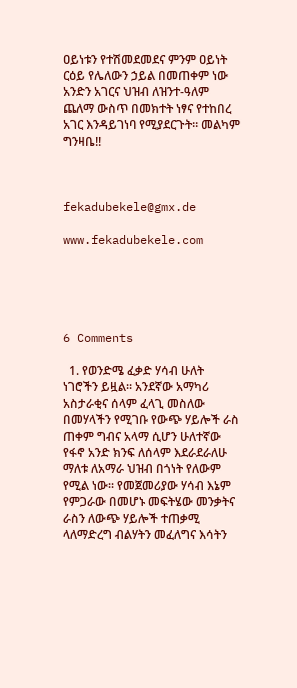ዐይነቱን የተሽመደመደና ምንም ዐይነት ርዕይ የሌለውን ኃይል በመጠቀም ነው አንድን አገርና ህዝብ ለዝንተ-ዓለም ጨለማ ውስጥ በመክተት ነፃና የተከበረ አገር እንዳይገነባ የሚያደርጉት። መልካም ግንዛቤ!!



fekadubekele@gmx.de

www.fekadubekele.com





6 Comments

  1. የወንድሜ ፈቃድ ሃሳብ ሁለት ነገሮችን ይዟል። አንደኛው አማካሪ አስታራቂና ሰላም ፈላጊ መስለው በመሃላችን የሚገቡ የውጭ ሃይሎች ራስ ጠቀም ግብና አላማ ሲሆን ሁለተኛው የፋኖ አንድ ክንፍ ለሰላም እደራደራለሁ ማለቱ ለአማራ ህዝብ በጎነት የለውም የሚል ነው። የመጀመሪያው ሃሳብ እኔም የምጋራው በመሆኑ መፍትሄው መንቃትና ራስን ለውጭ ሃይሎች ተጠቃሚ ላለማድረግ ብልሃትን መፈለግና እሳትን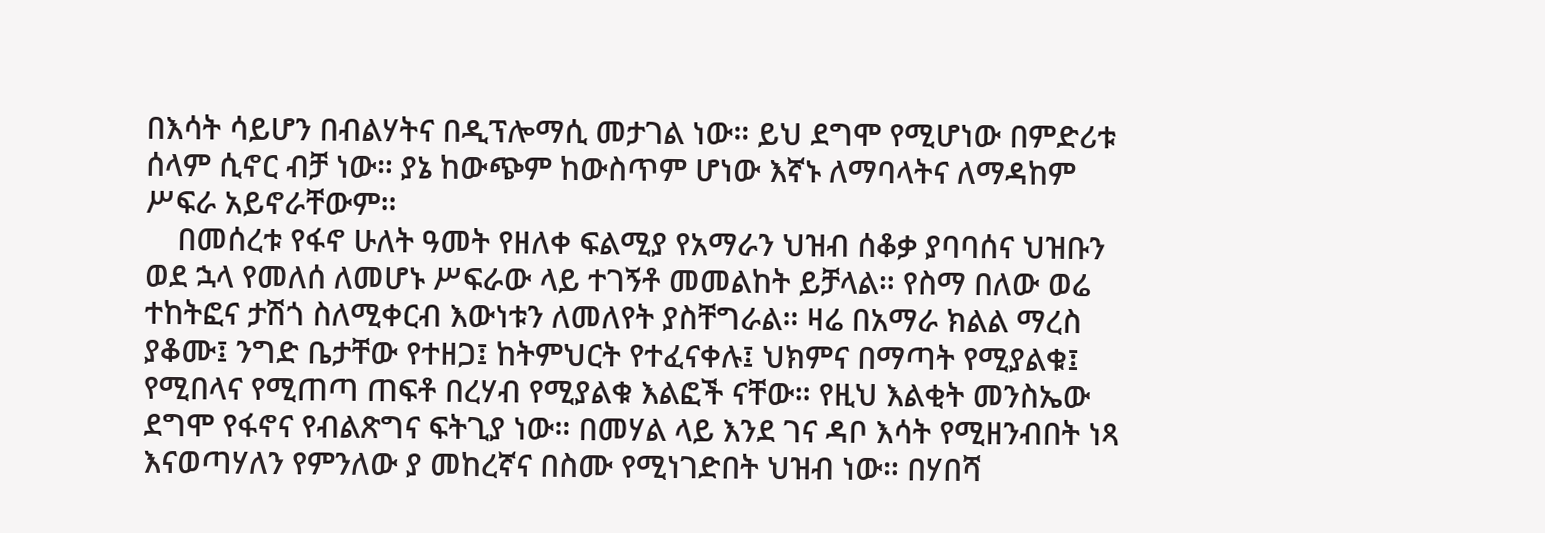በእሳት ሳይሆን በብልሃትና በዲፕሎማሲ መታገል ነው። ይህ ደግሞ የሚሆነው በምድሪቱ ሰላም ሲኖር ብቻ ነው። ያኔ ከውጭም ከውስጥም ሆነው እኛኑ ለማባላትና ለማዳከም ሥፍራ አይኖራቸውም።
    በመሰረቱ የፋኖ ሁለት ዓመት የዘለቀ ፍልሚያ የአማራን ህዝብ ሰቆቃ ያባባሰና ህዝቡን ወደ ኋላ የመለሰ ለመሆኑ ሥፍራው ላይ ተገኝቶ መመልከት ይቻላል። የስማ በለው ወሬ ተከትፎና ታሽጎ ስለሚቀርብ እውነቱን ለመለየት ያስቸግራል። ዛሬ በአማራ ክልል ማረስ ያቆሙ፤ ንግድ ቤታቸው የተዘጋ፤ ከትምህርት የተፈናቀሉ፤ ህክምና በማጣት የሚያልቁ፤ የሚበላና የሚጠጣ ጠፍቶ በረሃብ የሚያልቁ እልፎች ናቸው። የዚህ እልቂት መንስኤው ደግሞ የፋኖና የብልጽግና ፍትጊያ ነው። በመሃል ላይ እንደ ገና ዳቦ እሳት የሚዘንብበት ነጻ እናወጣሃለን የምንለው ያ መከረኛና በስሙ የሚነገድበት ህዝብ ነው። በሃበሻ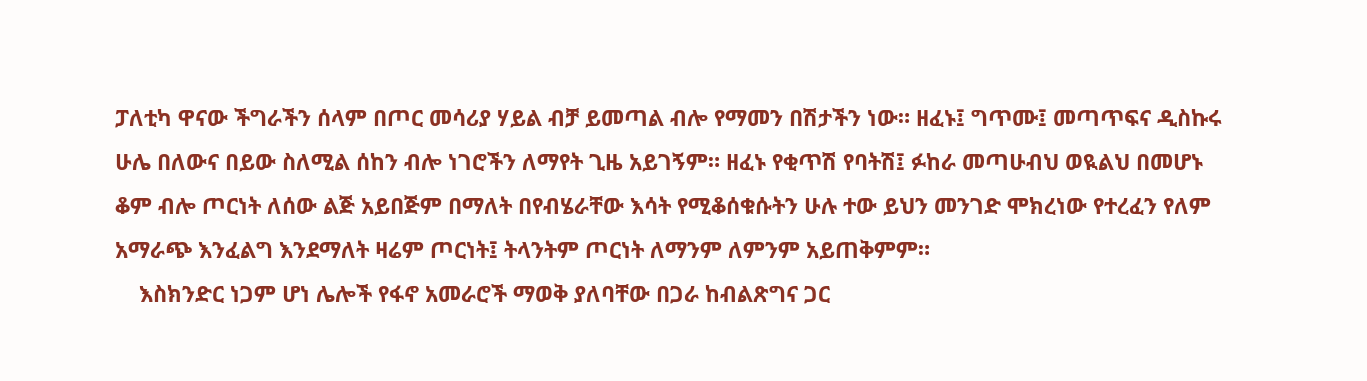ፓለቲካ ዋናው ችግራችን ሰላም በጦር መሳሪያ ሃይል ብቻ ይመጣል ብሎ የማመን በሽታችን ነው። ዘፈኑ፤ ግጥሙ፤ መጣጥፍና ዲስኩሩ ሁሌ በለውና በይው ስለሚል ሰከን ብሎ ነገሮችን ለማየት ጊዜ አይገኝም። ዘፈኑ የቂጥሽ የባትሽ፤ ፉከራ መጣሁብህ ወዪልህ በመሆኑ ቆም ብሎ ጦርነት ለሰው ልጅ አይበጅም በማለት በየብሄራቸው እሳት የሚቆሰቁሱትን ሁሉ ተው ይህን መንገድ ሞክረነው የተረፈን የለም አማራጭ እንፈልግ እንደማለት ዛሬም ጦርነት፤ ትላንትም ጦርነት ለማንም ለምንም አይጠቅምም።
    እስክንድር ነጋም ሆነ ሌሎች የፋኖ አመራሮች ማወቅ ያለባቸው በጋራ ከብልጽግና ጋር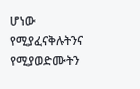ሆነው የሚያፈናቅሉትንና የሚያወድሙትን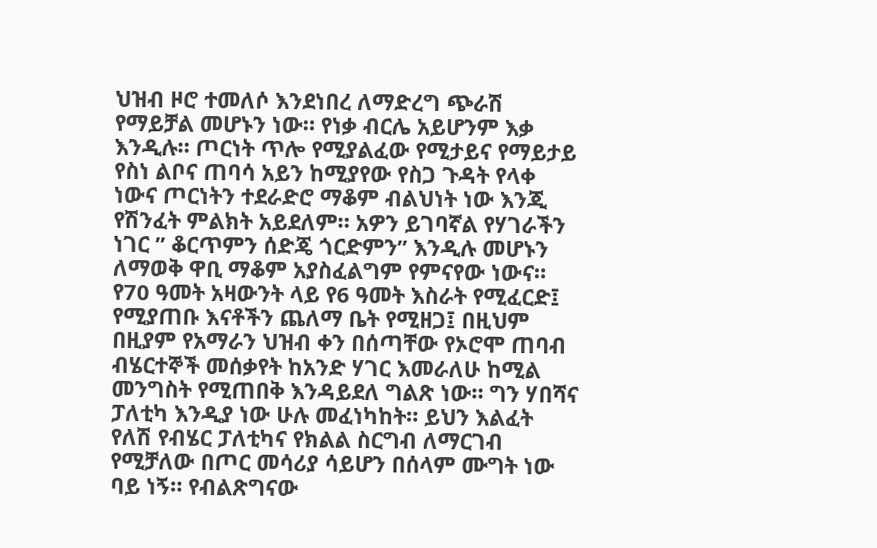ህዝብ ዞሮ ተመለሶ እንደነበረ ለማድረግ ጭራሽ የማይቻል መሆኑን ነው። የነቃ ብርሌ አይሆንም እቃ እንዲሉ። ጦርነት ጥሎ የሚያልፈው የሚታይና የማይታይ የስነ ልቦና ጠባሳ አይን ከሚያየው የስጋ ጉዳት የላቀ ነውና ጦርነትን ተደራድሮ ማቆም ብልህነት ነው እንጂ የሽንፈት ምልክት አይደለም። አዎን ይገባኛል የሃገራችን ነገር ” ቆርጥምን ሰድጄ ጎርድምን” እንዲሉ መሆኑን ለማወቅ ዋቢ ማቆም አያስፈልግም የምናየው ነውና። የ70 ዓመት አዛውንት ላይ የ6 ዓመት እስራት የሚፈርድ፤ የሚያጠቡ እናቶችን ጨለማ ቤት የሚዘጋ፤ በዚህም በዚያም የአማራን ህዝብ ቀን በሰጣቸው የኦሮሞ ጠባብ ብሄርተኞች መሰቃየት ከአንድ ሃገር እመራለሁ ከሚል መንግስት የሚጠበቅ እንዳይደለ ግልጽ ነው። ግን ሃበሻና ፓለቲካ እንዲያ ነው ሁሉ መፈነካከት። ይህን እልፈት የለሽ የብሄር ፓለቲካና የክልል ስርግብ ለማርገብ የሚቻለው በጦር መሳሪያ ሳይሆን በሰላም ሙግት ነው ባይ ነኝ። የብልጽግናው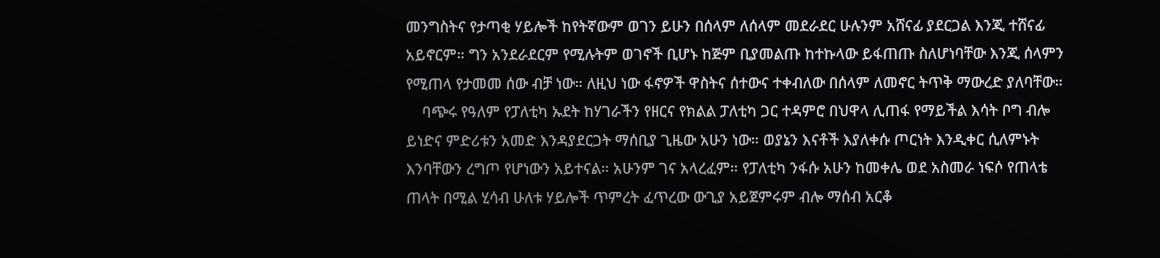መንግስትና የታጣቂ ሃይሎች ከየትኛውም ወገን ይሁን በሰላም ለሰላም መደራደር ሁሉንም አሸናፊ ያደርጋል እንጂ ተሸናፊ አይኖርም። ግን አንደራደርም የሚሉትም ወገኖች ቢሆኑ ከጅም ቢያመልጡ ከተኩላው ይፋጠጡ ስለሆነባቸው እንጂ ሰላምን የሚጠላ የታመመ ሰው ብቻ ነው። ለዚህ ነው ፋኖዎች ዋስትና ሰተውና ተቀብለው በሰላም ለመኖር ትጥቅ ማውረድ ያለባቸው።
    ባጭሩ የዓለም የፓለቲካ ኡደት ከሃገራችን የዘርና የክልል ፓለቲካ ጋር ተዳምሮ በህዋላ ሊጠፋ የማይችል እሳት ቦግ ብሎ ይነድና ምድሪቱን አመድ እንዳያደርጋት ማሰቢያ ጊዜው አሁን ነው። ወያኔን እናቶች እያለቀሱ ጦርነት እንዲቀር ሲለምኑት እንባቸውን ረግጦ የሆነውን አይተናል። አሁንም ገና አላረፈም። የፓለቲካ ንፋሱ አሁን ከመቀሌ ወደ አስመራ ነፍሶ የጠላቴ ጠላት በሚል ሂሳብ ሁለቱ ሃይሎች ጥምረት ፈጥረው ውጊያ አይጀምሩም ብሎ ማሰብ አርቆ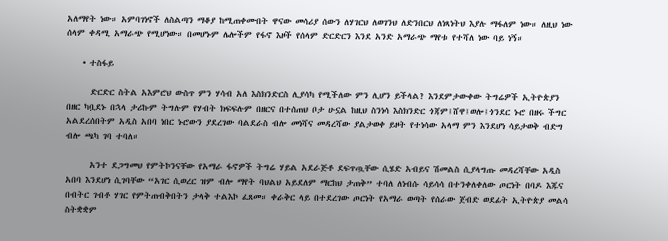አለማየት ነው። አምባገነኖች ለስልጣን ማቆያ ከሚጠቀሙበት ዋናው መሳሪያ ሰውን ለሃገርህ ለወገንህ ለድንበርህ ለነጻነትህ እያሉ ማፋለም ነው። ለዚህ ነው ሰላም ቀዳሚ አማራጭ የሚሆነው። በመሆኑም ሌሎችም የፋኖ እዞች የሰላም ድርድርን እንደ አንድ አማራጭ ማየቱ የተሻለ ነው ባይ ነኝ።

    • ተስፋይ

      ድርድር ስትል አእምሮህ ውስጥ ምን ሃሳብ አለ እስክንድርስ ሊያሳካ የሚችለው ምን ሊሆን ይችላል? እንደምታውቀው ትግሬዎች ኢትዮጵያን በዘር ካቧደኑ በኋላ ታሪኩም ትግሉም የሃብት ክፍፍሉም በዘርና በተሰጠህ ቦታ ሁኗል ከዚህ ስንነሳ እስክንድር ጎጃም፤ሸዋ፤ወሎ፤ጎንደር ኑሮ በዘሩ ችግር አልደረሰበትም አዲስ አበባ ነበር ኑሮውን ያደረገው ባልደራስ ብሎ መነሻና መዳረሻው ያልታወቀ ይዞት የተነሳው አላማ ምን እንደሆነ ሳይታወቅ ብድግ ብሎ ጫካ ገባ ተባለ።

      አንተ ደጋግመህ የምትኮንናቸው የአማራ ፋኖዎች ትግሬ ሃይል አደራጅቶ ደፍጥጧቸው ሲሄድ አብይና ሽመልስ ሲያላግጡ መዳረሻቸው አዲስ አበባ እንደሆነ ሲገባቸው “አገር ሲወረር ዝም ብሎ ማየት ባህልህ አይደለም ማርከህ ታጠቅ” ተባለ ለነብሱ ሳይሳሳ በተንቀለቀለው ጦርነት በባዶ እጁና በብትር ገብቶ ሃገር የምትጠብቅበትን ታላቅ ተልእኮ ፈጸመ። ቀራቅር ላይ በተደረገው ጦርነት የአማራ ወጣት የሰራው ጀብድ ወደፊት ኢትዮጵያ መልሳ ስትቋቋም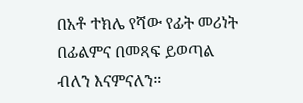በአቶ ተክሌ የሻው የፊት መሪነት በፊልምና በመጻፍ ይወጣል ብለን እናምናለን።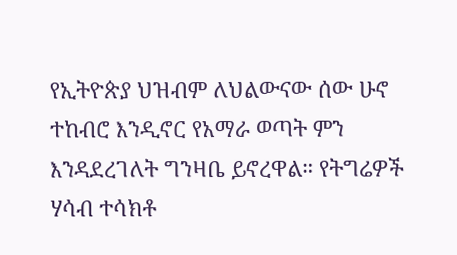የኢትዮጵያ ህዝብም ለህልውናው ሰው ሁኖ ተከብሮ እንዲኖር የአማራ ወጣት ምን እንዳደረገለት ግንዛቤ ይኖረዋል። የትግሬዎች ሃሳብ ተሳክቶ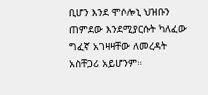ቢሆን እንደ ሞሶሎኒ ህዝቡን ጠምደው እንደሚያርሱት ካለፈው ግፈኛ አገዛዛቸው ለመረዳት አስቸጋሪ አይሆንም።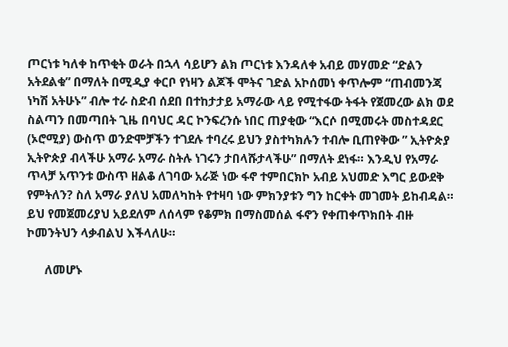ጦርነቱ ካለቀ ከጥቂት ወራት በኋላ ሳይሆን ልክ ጦርነቱ እንዳለቀ አብይ መሃመድ “ድልን አትደልቁ” በማለት በሚዲያ ቀርቦ የነዛን ልጆች ሞትና ገድል አኮሰመነ ቀጥሎም “ጠብመንጃ ነካሽ አትሁኑ” ብሎ ተራ ስድብ ሰደበ በተከታታይ አማራው ላይ የሚተፋው ትፋት የጀመረው ልክ ወደ ስልጣን በመጣበት ጊዜ በባህር ዳር ኮንፍረንሱ ነበር ጠያቂው “እርሶ በሚመሩት መስተዳደር (ኦሮሚያ) ውስጥ ወንድሞቻችን ተገደሉ ተባረሩ ይህን ያስተካክሉን ተብሎ ቢጠየቅው ” ኢትዮጵያ ኢትዮጵያ ብላችሁ አማራ አማራ ስትሉ ነገሩን ታበላሹታላችሁ” በማለት ደነፋ። እንዲህ የአማራ ጥላቻ አጥንቱ ውስጥ ዘልቆ ለገባው አራጅ ነው ፋኖ ተምበርክኮ አብይ አህመድ እግር ይውደቅ የምትለን? ስለ አማራ ያለህ አመለካከት የተዛባ ነው ምክንያቱን ግን ከርቀት መገመት ይከብዳል። ይህ የመጀመሪያህ አይደለም ለሰላም የቆምክ በማስመሰል ፋኖን የቀጠቀጥክበት ብዙ ኮመንትህን ላቃብልህ እችላለሁ።

      ለመሆኑ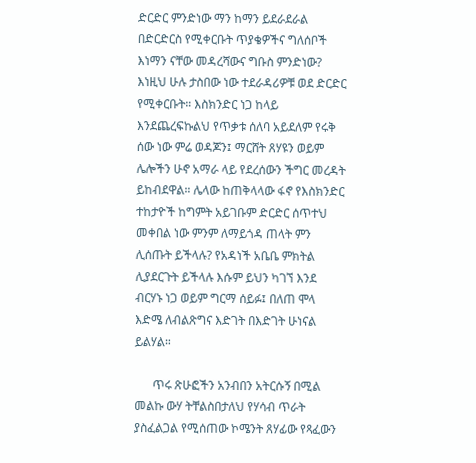ድርድር ምንድነው ማን ከማን ይደራደራል በድርድርስ የሚቀርቡት ጥያቄዎችና ግለሰቦች እነማን ናቸው መዳረሻውና ግቡስ ምንድነው? እነዚህ ሁሉ ታስበው ነው ተደራዳሪዎቹ ወደ ድርድር የሚቀርቡት። እስክንድር ነጋ ከላይ እንደጨረፍኩልህ የጥቃቱ ሰለባ አይደለም የሩቅ ሰው ነው ምሬ ወዳጆን፤ ማርሸት ጸሃዩን ወይም ሌሎችን ሁኖ አማራ ላይ የደረሰውን ችግር መረዳት ይከብደዋል። ሌላው ከጠቅላላው ፋኖ የእስክንድር ተከታዮች ከግምት አይገቡም ድርድር ሰጥተህ መቀበል ነው ምንም ለማይጎዳ ጠላት ምን ሊሰጡት ይችላሉ? የአዳነች አቤቤ ምክትል ሊያደርጉት ይችላሉ እሱም ይህን ካገኘ እንደ ብርሃኑ ነጋ ወይም ግርማ ሰይፉ፤ በለጠ ሞላ እድሜ ለብልጽግና እድገት በእድገት ሁነናል ይልሃል።

      ጥሩ ጽሁፎችን አንብበን አትርሱኝ በሚል መልኩ ውሃ ትቸልስበታለህ የሃሳብ ጥራት ያስፈልጋል የሚሰጠው ኮሜንት ጸሃፊው የጻፈውን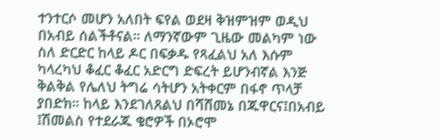ተንተርሶ መሆን አለበት ፍየል ወደዛ ቅዝምዝም ወዲህ በአብይ ሰልችቶናል። ለማንኛውም ጊዜው መልካም ነው ስለ ድርድር ከላይ ዶር በፍቃዱ የጻፈልህ አለ እሱም ካላረካህ ቆፈር ቆፈር አድርግ ድፍረት ይሆንብኛል እንጅ ቅልቅል የሌለህ ትግሬ ሳትሆን አትቀርም በፋኖ ጥላቻ ያበድክ። ከላይ እንደገለጸልህ በሻሸመኔ በጁዋርና፤በአብይ ፤ሽመልስ የተደራጁ ቄሮዎች በኦሮሞ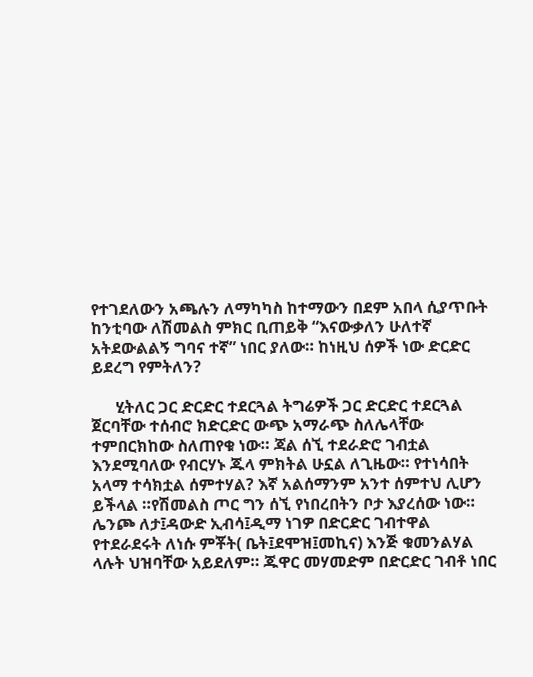የተገደለውን አጫሉን ለማካካስ ከተማውን በደም አበላ ሲያጥቡት ከንቲባው ለሽመልስ ምክር ቢጠይቅ “እናውቃለን ሁለተኛ አትደውልልኝ ግባና ተኛ” ነበር ያለው። ከነዚህ ሰዎች ነው ድርድር ይደረግ የምትለን?

      ሂትለር ጋር ድርድር ተደርጓል ትግሬዎች ጋር ድርድር ተደርጓል ጀርባቸው ተሰብሮ ክድርድር ውጭ አማራጭ ስለሌላቸው ተምበርክከው ስለጠየቁ ነው። ጃል ሰኚ ተደራድሮ ገብቷል እንደሚባለው የብርሃኑ ጁላ ምክትል ሁኗል ለጊዜው። የተነሳበት አላማ ተሳክቷል ሰምተሃል? እኛ አልሰማንም አንተ ሰምተህ ሊሆን ይችላል ።የሽመልስ ጦር ግን ሰኚ የነበረበትን ቦታ እያረሰው ነው። ሌንጮ ለታ፤ዳውድ ኢብሳ፤ዲማ ነገዎ በድርድር ገብተዋል የተደራደሩት ለነሱ ምቾት( ቤት፤ደሞዝ፤መኪና) እንጅ ቁመንልሃል ላሉት ህዝባቸው አይደለም። ጁዋር መሃመድም በድርድር ገብቶ ነበር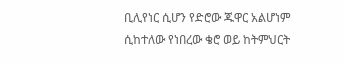ቢሊየነር ሲሆን የድሮው ጁዋር አልሆነም ሲከተለው የነበረው ቄሮ ወይ ከትምህርት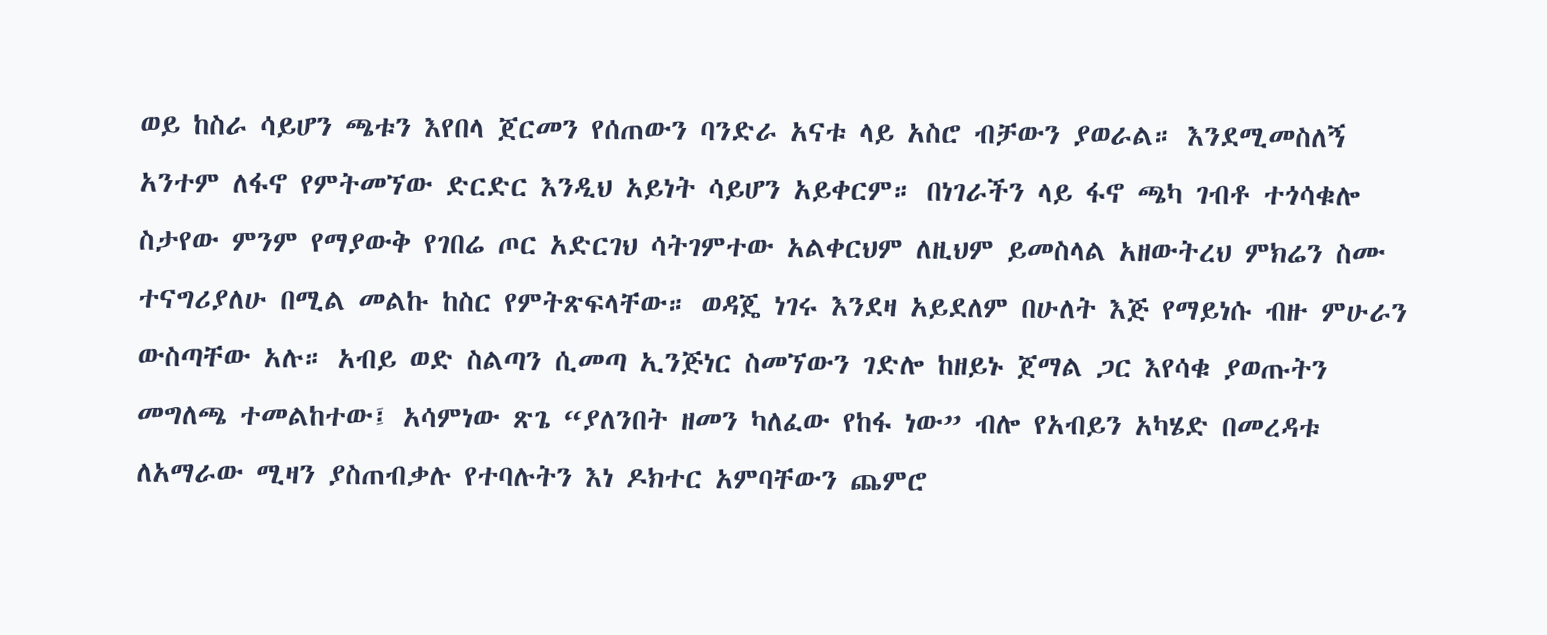ወይ ከስራ ሳይሆን ጫቱን እየበላ ጀርመን የሰጠውን ባንድራ አናቱ ላይ አስሮ ብቻውን ያወራል። እንደሚመስለኝ አንተም ለፋኖ የምትመኘው ድርድር እንዲህ አይነት ሳይሆን አይቀርም። በነገራችን ላይ ፋኖ ጫካ ገብቶ ተጎሳቁሎ ስታየው ምንም የማያውቅ የገበሬ ጦር አድርገህ ሳትገምተው አልቀርህም ለዚህም ይመስላል አዘውትረህ ምክሬን ስሙ ተናግሪያለሁ በሚል መልኩ ከስር የምትጽፍላቸው። ወዳጄ ነገሩ እንደዛ አይደለም በሁለት እጅ የማይነሱ ብዙ ምሁራን ውስጣቸው አሉ። አብይ ወድ ስልጣን ሲመጣ ኢንጅነር ስመኘውን ገድሎ ከዘይኑ ጀማል ጋር እየሳቁ ያወጡትን መግለጫ ተመልከተው፤ አሳምነው ጽጌ “ያለንበት ዘመን ካለፈው የከፋ ነው” ብሎ የአብይን አካሄድ በመረዳቱ ለአማራው ሚዛን ያስጠብቃሉ የተባሉትን እነ ዶክተር አምባቸውን ጨምሮ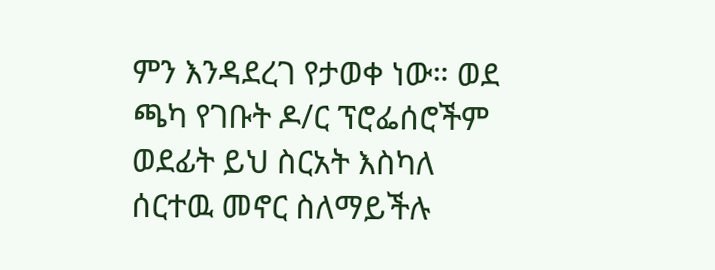ምን እንዳደረገ የታወቀ ነው። ወደ ጫካ የገቡት ዶ/ር ፕሮፌሰሮችም ወደፊት ይህ ስርአት እስካለ ሰርተዉ መኖር ስለማይችሉ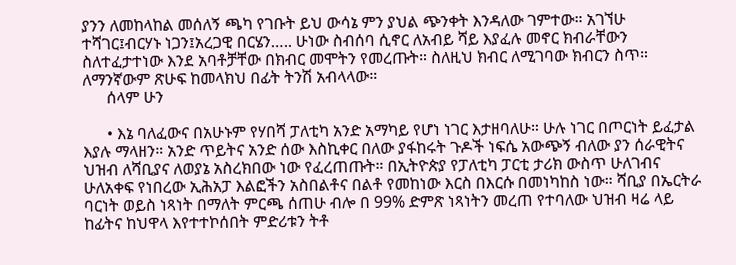ያንን ለመከላከል መሰለኝ ጫካ የገቡት ይህ ውሳኔ ምን ያህል ጭንቀት እንዳለው ገምተው። አገኘሁ ተሻገር፤ብርሃኑ ነጋን፤አረጋዊ በርሄን….. ሁነው ስብሰባ ሲኖር ለአብይ ሻይ እያፈሉ መኖር ክብራቸውን ስለተፈታተነው እንደ አባቶቻቸው በክብር መሞትን የመረጡት። ስለዚህ ክብር ለሚገባው ክብርን ስጥ። ለማንኛውም ጽሁፍ ከመላክህ በፊት ትንሽ አብላላው።
      ሰላም ሁን

      • እኔ ባለፈውና በአሁኑም የሃበሻ ፓለቲካ አንድ አማካይ የሆነ ነገር እታዘባለሁ። ሁሉ ነገር በጦርነት ይፈታል እያሉ ማላዘን። አንድ ጥይትና አንድ ሰው እስኪቀር በለው ያፋከሩት ጉዶች ነፍሴ አውጭኝ ብለው ያን ሰራዊትና ህዝብ ለሻቢያና ለወያኔ አስረክበው ነው የፈረጠጡት። በኢትዮጵያ የፓለቲካ ፓርቲ ታሪክ ውስጥ ሁለገብና ሁለአቀፍ የነበረው ኢሕአፓ እልፎችን አስበልቶና በልቶ የመከነው እርስ በእርሱ በመነካከስ ነው። ሻቢያ በኤርትራ ባርነት ወይስ ነጻነት በማለት ምርጫ ሰጠሁ ብሎ በ 99% ድምጽ ነጻነትን መረጠ የተባለው ህዝብ ዛሬ ላይ ከፊትና ከህዋላ እየተተኮሰበት ምድሪቱን ትቶ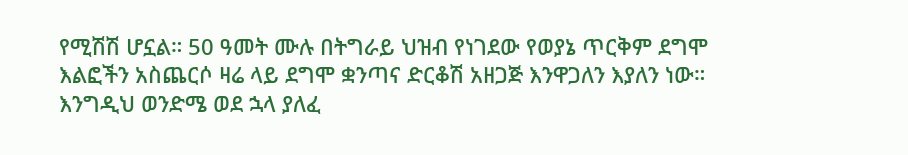የሚሽሽ ሆኗል። 50 ዓመት ሙሉ በትግራይ ህዝብ የነገደው የወያኔ ጥርቅም ደግሞ እልፎችን አስጨርሶ ዛሬ ላይ ደግሞ ቋንጣና ድርቆሽ አዘጋጅ እንዋጋለን እያለን ነው። እንግዲህ ወንድሜ ወደ ኋላ ያለፈ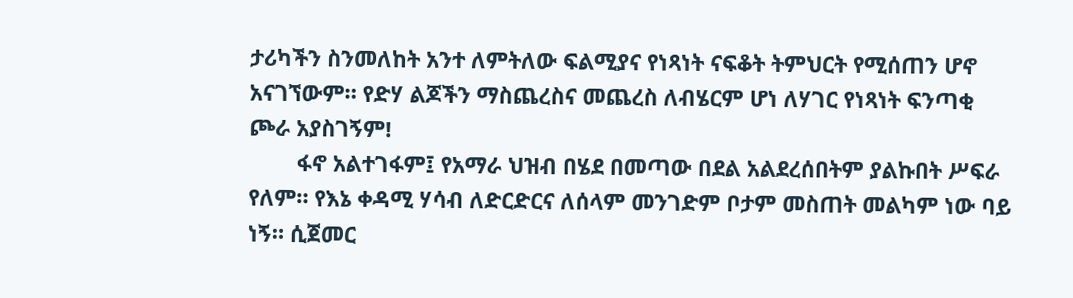ታሪካችን ስንመለከት አንተ ለምትለው ፍልሚያና የነጻነት ናፍቆት ትምህርት የሚሰጠን ሆኖ አናገኘውም። የድሃ ልጆችን ማስጨረስና መጨረስ ለብሄርም ሆነ ለሃገር የነጻነት ፍንጣቂ ጮራ አያስገኝም!
        ፋኖ አልተገፋም፤ የአማራ ህዝብ በሄደ በመጣው በደል አልደረሰበትም ያልኩበት ሥፍራ የለም። የእኔ ቀዳሚ ሃሳብ ለድርድርና ለሰላም መንገድም ቦታም መስጠት መልካም ነው ባይ ነኝ። ሲጀመር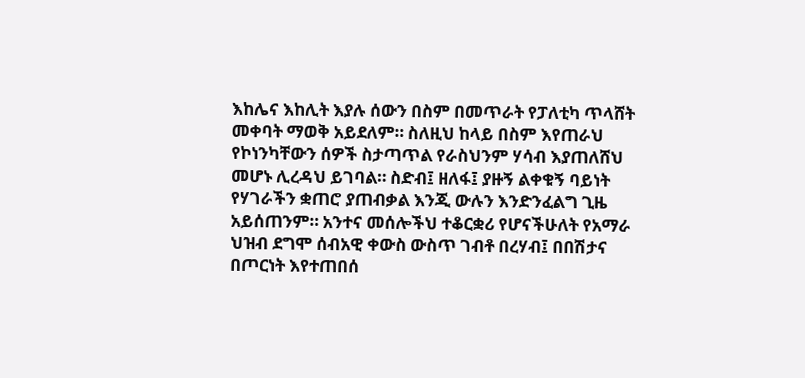እከሌና እከሊት እያሉ ሰውን በስም በመጥራት የፓለቲካ ጥላሸት መቀባት ማወቅ አይደለም። ስለዚህ ከላይ በስም እየጠራህ የኮነንካቸውን ሰዎች ስታጣጥል የራስህንም ሃሳብ እያጠለሸህ መሆኑ ሊረዳህ ይገባል። ስድብ፤ ዘለፋ፤ ያዙኝ ልቀቁኝ ባይነት የሃገራችን ቋጠሮ ያጠብቃል እንጂ ውሉን እንድንፈልግ ጊዜ አይሰጠንም። አንተና መሰሎችህ ተቆርቋሪ የሆናችሁለት የአማራ ህዝብ ደግሞ ሰብአዊ ቀውስ ውስጥ ገብቶ በረሃብ፤ በበሽታና በጦርነት እየተጠበሰ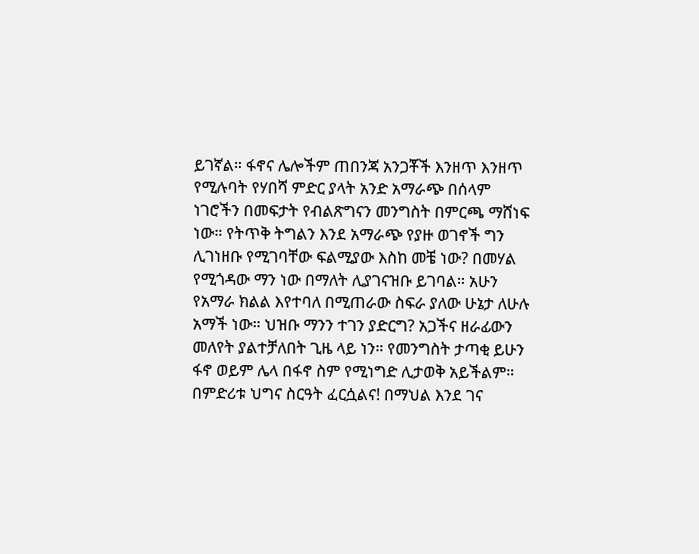ይገኛል። ፋኖና ሌሎችም ጠበንጃ አንጋቾች እንዘጥ እንዘጥ የሚሉባት የሃበሻ ምድር ያላት አንድ አማራጭ በሰላም ነገሮችን በመፍታት የብልጽግናን መንግስት በምርጫ ማሸነፍ ነው። የትጥቅ ትግልን እንደ አማራጭ የያዙ ወገኖች ግን ሊገነዘቡ የሚገባቸው ፍልሚያው እስከ መቼ ነው? በመሃል የሚጎዳው ማን ነው በማለት ሊያገናዝቡ ይገባል። አሁን የአማራ ክልል እየተባለ በሚጠራው ስፍራ ያለው ሁኔታ ለሁሉ አማች ነው። ህዝቡ ማንን ተገን ያድርግ? አጋችና ዘራፊውን መለየት ያልተቻለበት ጊዜ ላይ ነን። የመንግስት ታጣቂ ይሁን ፋኖ ወይም ሌላ በፋኖ ስም የሚነግድ ሊታወቅ አይችልም። በምድሪቱ ህግና ስርዓት ፈርሷልና! በማህል እንደ ገና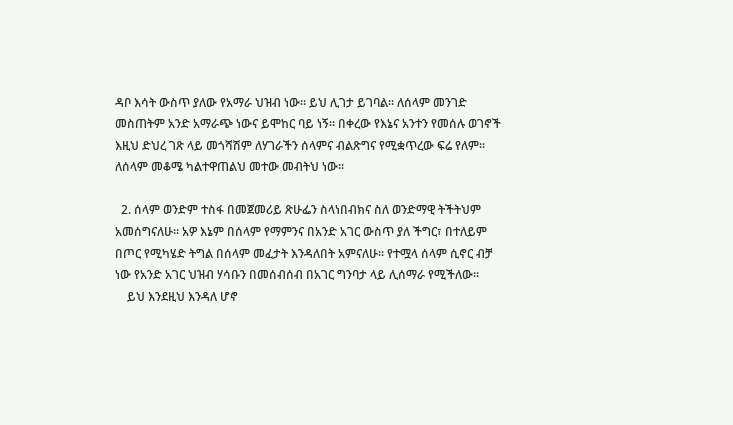ዳቦ እሳት ውስጥ ያለው የአማራ ህዝብ ነው። ይህ ሊገታ ይገባል። ለሰላም መንገድ መስጠትም አንድ አማራጭ ነውና ይሞከር ባይ ነኝ። በቀረው የእኔና አንተን የመሰሉ ወገኖች እዚህ ድህረ ገጽ ላይ መጎሻሽም ለሃገራችን ሰላምና ብልጽግና የሚቋጥረው ፍሬ የለም። ለሰላም መቆሜ ካልተዋጠልህ መተው መብትህ ነው።

  2. ሰላም ወንድም ተስፋ በመጀመሪይ ጽሁፌን ስላነበብክና ስለ ወንድማዊ ትችትህም አመሰግናለሁ። አዎ እኔም በሰላም የማምንና በአንድ አገር ውስጥ ያለ ችግር፣ በተለይም በጦር የሚካሄድ ትግል በሰላም መፈታት እንዳለበት አምናለሁ። የተሟላ ሰላም ሲኖር ብቻ ነው የአንድ አገር ህዝብ ሃሳቡን በመሰብሰብ በአገር ግንባታ ላይ ሊሰማራ የሚችለው።
    ይህ እንደዚህ እንዳለ ሆኖ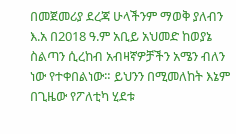በመጀመሪያ ደረጃ ሁላችንም ማወቅ ያለብን እ.አ በ2018 ዓ.ም አቢይ አህመድ ከወያኔ ስልጣን ሲረከብ አብዛኛዎቻችን አሜን ብለን ነው የተቀበልነው። ይህንን በሚመለከት እኔም በጊዜው የፖለቲካ ሂደቱ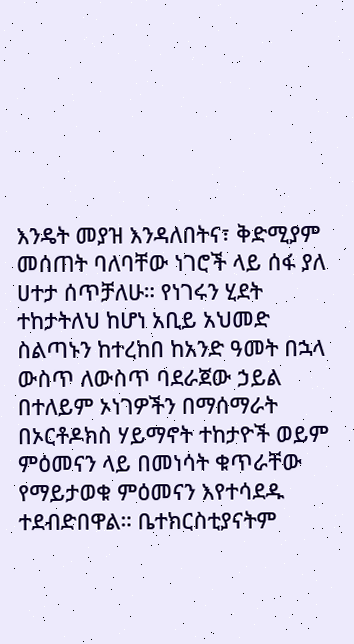እንዴት መያዝ እንዳለበትና፣ ቅድሚያም መሰጠት ባለባቸው ነገሮች ላይ ሰፋ ያለ ሀተታ ሰጥቻለሁ። የነገሩን ሂደት ተከታትለህ ከሆነ አቢይ አህመድ ስልጣኑን ከተረከበ ከአንድ ዓመት በኋላ ውስጥ ለውስጥ ባደራጀው ኃይል በተለይም ኦነገዎችን በማሰማራት በኦርቶዶክስ ሃይማኖት ተከታዮች ወይም ምዕመናን ላይ በመነሳት ቁጥራቸው የማይታወቁ ምዕመናን እየተሳደዱ ተደብድበዋል። ቤተክርስቲያናትም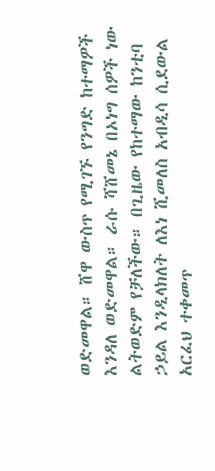ወድመዋል። ሸዋ ውስጥ የሚገኙ የንግድ ከተማዎች እንዳለ ወድመዋል። ራሱ ሻሸመኔ በኦነግ ሰዎች ነው ልትወድም የቻለችው። በጊዜው የከተማው ከንቲባ ኃይል እንዲላክለት ለእነ ሺመለስ አብዲሳ ሲደውል አርፈህ ተቀመጥ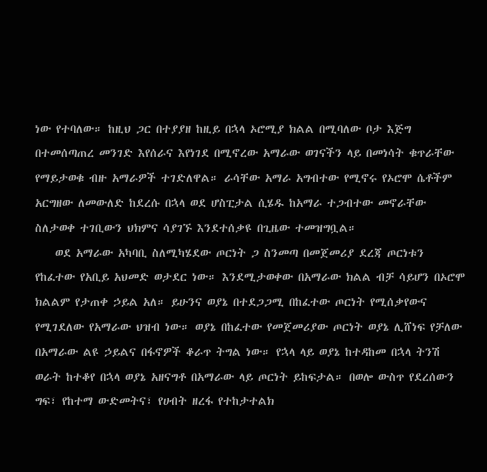ነው የተባለው። ከዚህ ጋር በተያያዘ ከዚይ በኋላ ኦሮሚያ ክልል በሚባለው ቦታ እጅግ በተመሰጣጠረ መንገድ እየሰራና እየነገደ በሚኖረው አማራው ወገናችን ላይ በመነሳት ቁጥራቸው የማይታወቁ ብዙ አማራዎች ተገድለዋል። ራሳቸው አማራ አግብተው የሚኖሩ የኦሮሞ ሴቶችም አርግዘው ለመውለድ ከደረሱ በኋላ ወደ ሆስፒታል ሲሄዱ ከአማራ ተጋብተው መኖራቸው ስለታወቀ ተገቢውን ህክምና ሳያገኙ እንደተሰቃዩ በጊዜው ተመዝግቧል።
    ወደ አማራው አካባቢ ስለሚካሄደው ጦርነት ጋ ስንመጣ በመጀመሪያ ደረጃ ጦርነቱን የከፈተው የአቢይ አህመድ ወታደር ነው። እንደሚታወቀው በአማራው ክልል ብቻ ሳይሆን በኦሮሞ ክልልም የታጠቀ ኃይል አለ። ይሁንና ወያኔ በተደጋጋሚ በከፈተው ጦርነት የሚሰቃየውና የሚገደለው የአማራው ህዝብ ነው። ወያኔ በከፈተው የመጀመሪያው ጦርነት ወያኔ ሊሸነፍ የቻለው በአማራው ልዩ ኃይልና በፋኖዎች ቆራጥ ትግል ነው። የኋላ ላይ ወያኔ ከተዳከመ በኋላ ትንሽ ወራት ከተቆየ በኋላ ወያኔ አዘናግቶ በአማራው ላይ ጦርነት ይከፍታል። በወሎ ውስጥ የደረሰውን ግፍ፣ የከተማ ውድመትና፣ የሀብት ዘረፋ የተከታተልክ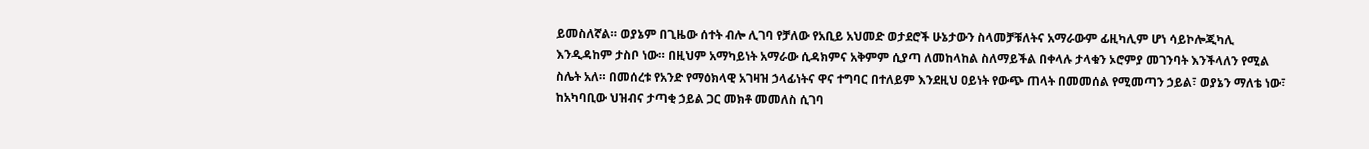ይመስለኛል። ወያኔም በጊዜው ሰተት ብሎ ሊገባ የቻለው የአቢይ አህመድ ወታደሮች ሁኔታውን ስላመቻቹለትና አማራውም ፊዚካሊም ሆነ ሳይኮሎጂካሊ እንዲዳከም ታስቦ ነው። በዚህም አማካይነት አማራው ሲዳክምና አቅምም ሲያጣ ለመከላከል ስለማይችል በቀላሉ ታላቁን ኦሮምያ መገንባት እንችላለን የሚል ስሌት አለ። በመሰረቱ የአንድ የማዕክላዊ አገዛዝ ኃላፊነትና ዋና ተግባር በተለይም እንደዚህ ዐይነት የውጭ ጠላት በመመሰል የሚመጣን ኃይል፣ ወያኔን ማለቴ ነው፣ ከአካባቢው ህዝብና ታጣቂ ኃይል ጋር መክቶ መመለስ ሲገባ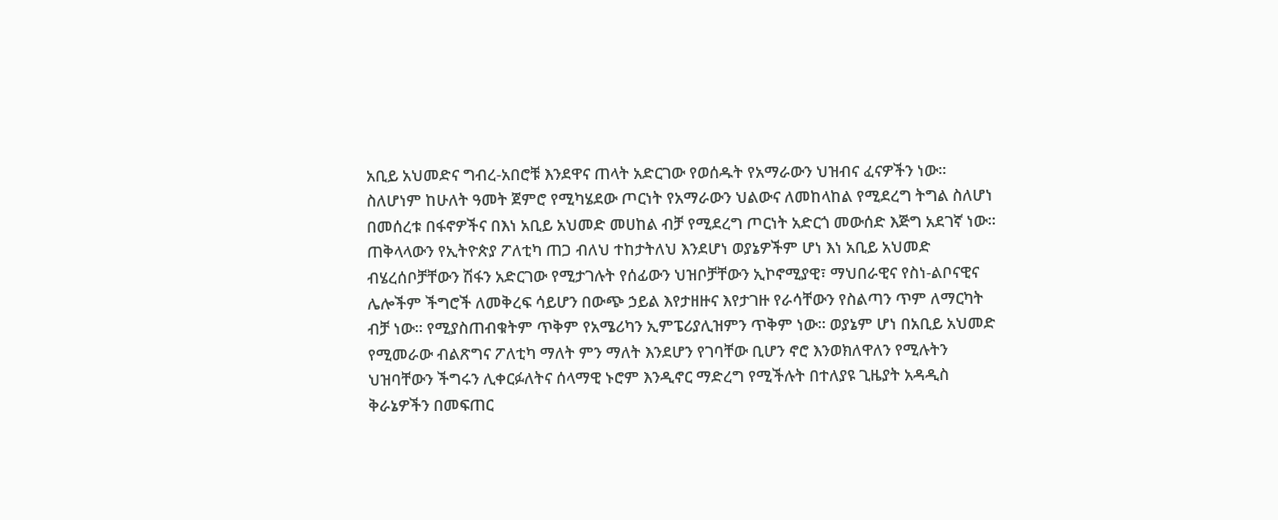አቢይ አህመድና ግብረ-አበሮቹ እንደዋና ጠላት አድርገው የወሰዱት የአማራውን ህዝብና ፈናዎችን ነው። ስለሆነም ከሁለት ዓመት ጀምሮ የሚካሄደው ጦርነት የአማራውን ህልውና ለመከላከል የሚደረግ ትግል ስለሆነ በመሰረቱ በፋኖዎችና በእነ አቢይ አህመድ መሀከል ብቻ የሚደረግ ጦርነት አድርጎ መውሰድ እጅግ አደገኛ ነው። ጠቅላላውን የኢትዮጵያ ፖለቲካ ጠጋ ብለህ ተከታትለህ እንደሆነ ወያኔዎችም ሆነ እነ አቢይ አህመድ ብሄረሰቦቻቸውን ሽፋን አድርገው የሚታገሉት የሰፊውን ህዝቦቻቸውን ኢኮኖሚያዊ፣ ማህበራዊና የስነ-ልቦናዊና ሌሎችም ችግሮች ለመቅረፍ ሳይሆን በውጭ ኃይል እየታዘዙና እየታገዙ የራሳቸውን የስልጣን ጥም ለማርካት ብቻ ነው። የሚያስጠብቁትም ጥቅም የአሜሪካን ኢምፔሪያሊዝምን ጥቅም ነው። ወያኔም ሆነ በአቢይ አህመድ የሚመራው ብልጽግና ፖለቲካ ማለት ምን ማለት እንደሆን የገባቸው ቢሆን ኖሮ እንወክለዋለን የሚሉትን ህዝባቸውን ችግሩን ሊቀርፉለትና ሰላማዊ ኑሮም እንዲኖር ማድረግ የሚችሉት በተለያዩ ጊዜያት አዳዲስ ቅራኔዎችን በመፍጠር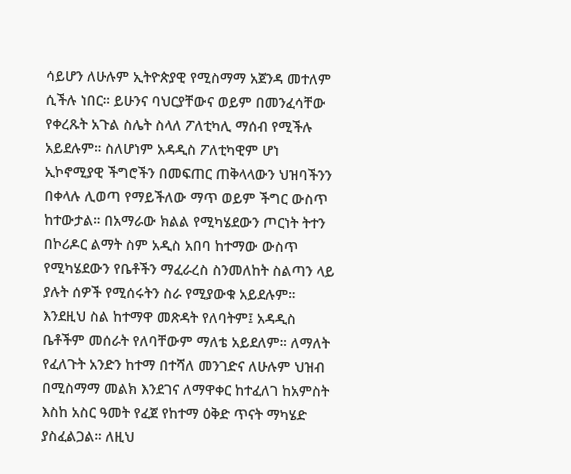ሳይሆን ለሁሉም ኢትዮጵያዊ የሚስማማ አጀንዳ መተለም ሲችሉ ነበር። ይሁንና ባህርያቸውና ወይም በመንፈሳቸው የቀረጹት አጉል ስሌት ስላለ ፖለቲካሊ ማሰብ የሚችሉ አይደሉም። ስለሆነም አዳዲስ ፖለቲካዊም ሆነ ኢኮኖሚያዊ ችግሮችን በመፍጠር ጠቅላላውን ህዝባችንን በቀላሉ ሊወጣ የማይችለው ማጥ ወይም ችግር ውስጥ ከተውታል። በአማራው ክልል የሚካሄደውን ጦርነት ትተን በኮሪዶር ልማት ስም አዲስ አበባ ከተማው ውስጥ የሚካሄደውን የቤቶችን ማፈራረስ ስንመለከት ስልጣን ላይ ያሉት ሰዎች የሚሰሩትን ስራ የሚያውቁ አይደሉም። እንደዚህ ስል ከተማዋ መጽዳት የለባትም፤ አዳዲስ ቤቶችም መሰራት የለባቸውም ማለቴ አይደለም። ለማለት የፈለጉት አንድን ከተማ በተሻለ መንገድና ለሁሉም ህዝብ በሚስማማ መልክ እንደገና ለማዋቀር ከተፈለገ ከአምስት እስከ አስር ዓመት የፈጀ የከተማ ዕቅድ ጥናት ማካሄድ ያስፈልጋል። ለዚህ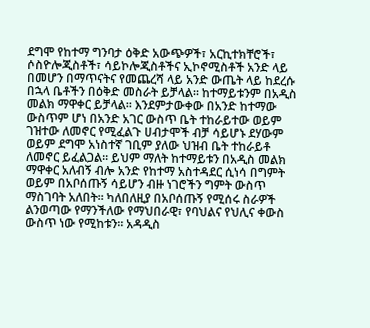ደግሞ የከተማ ግንባታ ዕቅድ አውጭዎች፣ አርኪተክቸሮች፣ ሶስዮሎጂስቶች፣ ሳይኮሎጂስቶችና ኢኮኖሚስቶች አንድ ላይ በመሆን በማጥናትና የመጨረሻ ላይ አንድ ውጤት ላይ ከደረሱ በኋላ ቤቶችን በዕቅድ መስራት ይቻላል። ከተማይቱንም በአዲስ መልክ ማዋቀር ይቻላል። እንደምታውቀው በአንድ ከተማው ውስጥም ሆነ በአንድ አገር ውስጥ ቤት ተከራይተው ወይም ገዝተው ለመኖር የሚፈልጉ ሀብታሞች ብቻ ሳይሆኑ ደሃውም ወይም ደግሞ አነስተኛ ገቢም ያለው ህዝብ ቤት ተከራይቶ ለመኖር ይፈልጋል። ይህም ማለት ከተማይቱን በአዲስ መልክ ማዋቀር አለብኝ ብሎ አንድ የከተማ አስተዳደር ሲነሳ በግምት ወይም በአቦሰጡኝ ሳይሆን ብዙ ነገሮችን ግምት ውስጥ ማስገባት አለበት። ካለበለዚያ በአቦሰጡኝ የሚሰሩ ስራዎች ልንወጣው የማንችለው የማህበራዊ፣ የባህልና የህሊና ቀውስ ውስጥ ነው የሚከቱን። አዳዲስ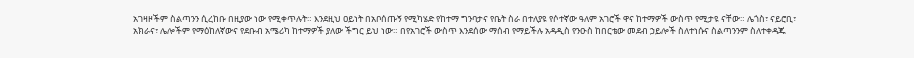አገዛዞችም ስልጣንን ሲረከቡ በዚያው ነው የሚቀጥሉት። እንደዚህ ዐይነት በአቦሰጡኝ የሚካሄድ የከተማ ግንባታና የቤት ስራ በተለያዩ የሶተኛው ዓለም አገሮች ዋና ከተማዎች ውስጥ የሚታዩ ናቸው። ሌጎስ፣ ናይሮቢ፣ አክራና፣ ሌሎችም የማዕከለኛውና የደቡብ አሜሪካ ከተማዎች ያለው ችግር ይህ ነው። በየአገሮች ውስጥ እንደሰው ማሰብ የማይችሉ አዳዲስ የንዑስ ከበርቴው መደብ ኃይሎች ስለተነሱና ስልጣንንም ስለተቀዳጁ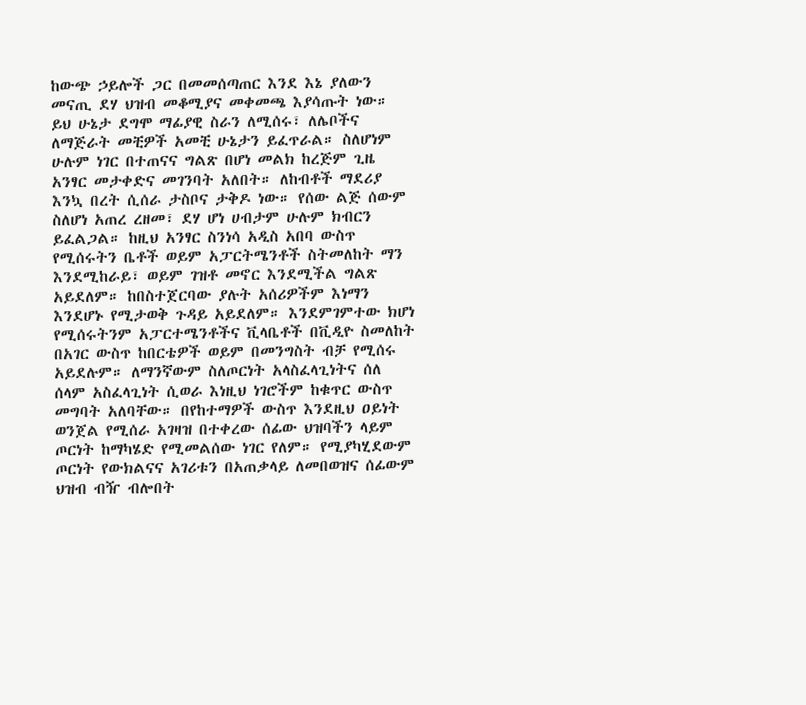ከውጭ ኃይሎች ጋር በመመሰጣጠር እንደ እኔ ያለውን መናጢ ደሃ ህዝብ መቆሚያና መቀመጫ እያሳጡት ነው። ይህ ሁኔታ ደግሞ ማፊያዊ ስራን ለሚሰሩ፣ ለሌቦችና ለማጅራት መቺዎች አመቺ ሁኔታን ይፈጥራል። ስለሆነም ሁሉም ነገር በተጠናና ግልጽ በሆነ መልክ ከረጅም ጊዜ አንፃር መታቀድና መገንባት አለበት። ለከብቶች ማደሪያ እንኳ በረት ሲሰራ ታስቦና ታቅዶ ነው። የሰው ልጅ ሰውም ስለሆነ አጠረ ረዘመ፣ ደሃ ሆነ ሀብታም ሁሉም ክብርን ይፈልጋል። ከዚህ አንፃር ስንነሳ አዲስ አበባ ውስጥ የሚሰሩትን ቤቶች ወይም አፓርትሜንቶች ስትመለከት ማን እንደሚከራይ፣ ወይም ገዝቶ መኖር እንደሚችል ግልጽ አይደለም። ከበስተጀርባው ያሉት አሰሪዎችም እነማን እንደሆኑ የሚታወቅ ጉዳይ አይደለም። እንደምገምተው ክሆነ የሚሰሩትንም አፓርተሜንቶችና ቪላቤቶች በቪዲዮ ስመለከት በአገር ውስጥ ከበርቴዎች ወይም በመንግስት ብቻ የሚሰሩ አይደሉም። ለማንኛውም ስለጦርነት አላስፈላጊነትና ሰለ ሰላም አስፈላጊነት ሲወራ እነዚህ ነገሮችም ከቁጥር ውስጥ መግባት አለባቸው። በየከተማዎች ውስጥ እንደዚህ ዐይነት ወንጀል የሚሰራ አገዛዝ በተቀረው ሰፊው ህዝባችን ላይም ጦርነት ከማካሄድ የሚመልሰው ነገር የለም። የሚያካሂደውም ጦርነት የውክልናና አገሪቱን በአጠቃላይ ለመበወዝና ሰፊውም ህዝብ ብዥ ብሎበት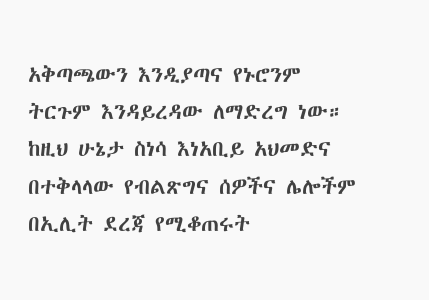አቅጣጫውን እንዲያጣና የኑሮንም ትርጉም እንዳይረዳው ለማድረግ ነው። ከዚህ ሁኔታ ስነሳ እነአቢይ አህመድና በተቅላላው የብልጽግና ሰዎችና ሌሎችም በኢሊት ደረጃ የሚቆጠሩት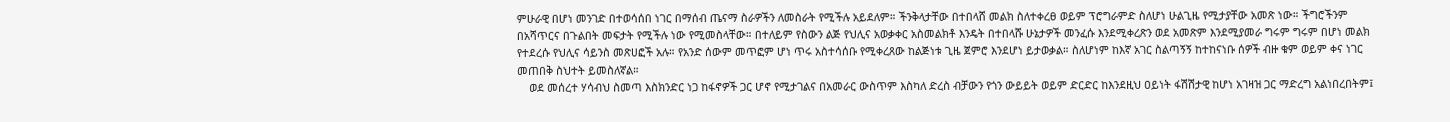ምሁራዊ በሆነ መንገድ በተወሳሰበ ነገር በማሰብ ጤናማ ስራዎችን ለመስራት የሚችሉ አይደለም። ችንቅላታቸው በተበላሸ መልክ ስለተቀረፀ ወይም ፕሮግራምድ ስለሆነ ሁልጊዜ የሚታያቸው አመጽ ነው። ችግሮችንም በአሻጥርና በጉልበት መፍታት የሚችሉ ነው የሚመስላቸው። በተለይም የስውን ልጅ የህሊና አወቃቀር አስመልክቶ እንዴት በተበላሹ ሁኔታዎች መንፈሱ እንደሚቀረጽን ወደ አመጽም እንደሚያመራ ግሩም ግሩም በሆነ መልክ የተደረሱ የህሊና ሳይንስ መጽሀፎች አሉ። የአንድ ሰውም መጥፎም ሆነ ጥሩ አስተሳሰቡ የሚቀረጸው ከልጅነቱ ጊዜ ጀምሮ እንደሆነ ይታወቃል። ስለሆነም ከእኛ አገር ስልጣኝኝ ከተከናነቡ ሰዎች ብዙ ቁም ወይም ቀና ነገር መጠበቅ ስህተት ይመስለኛል።
    ወደ መሰረተ ሃሳብህ ስመጣ እስክንድር ነጋ ከፋኖዎች ጋር ሆኖ የሚታገልና በአመራር ውስጥም እስካለ ድረስ ብቻውን የጎን ውይይት ወይም ድርድር ከእንደዚህ ዐይነት ፋሽሽታዊ ከሆነ አገዛዝ ጋር ማድረግ አልነበረበትም፤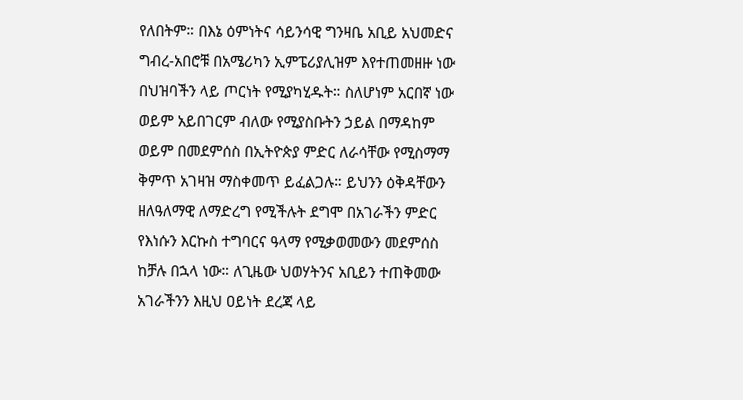የለበትም። በእኔ ዕምነትና ሳይንሳዊ ግንዛቤ አቢይ አህመድና ግብረ-አበሮቹ በአሜሪካን ኢምፔሪያሊዝም እየተጠመዘዙ ነው በህዝባችን ላይ ጦርነት የሚያካሂዱት። ስለሆነም አርበኛ ነው ወይም አይበገርም ብለው የሚያስቡትን ኃይል በማዳከም ወይም በመደምሰስ በኢትዮጵያ ምድር ለራሳቸው የሚስማማ ቅምጥ አገዛዝ ማስቀመጥ ይፈልጋሉ። ይህንን ዕቅዳቸውን ዘለዓለማዊ ለማድረግ የሚችሉት ደግሞ በአገራችን ምድር የእነሱን እርኩስ ተግባርና ዓላማ የሚቃወመውን መደምሰስ ከቻሉ በኋላ ነው። ለጊዜው ህወሃትንና አቢይን ተጠቅመው አገራችንን እዚህ ዐይነት ደረጃ ላይ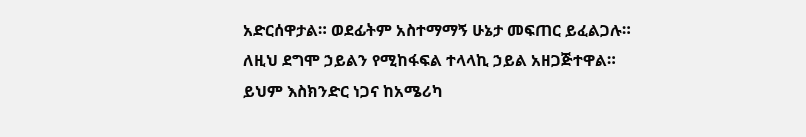አድርሰዋታል። ወደፊትም አስተማማኝ ሁኔታ መፍጠር ይፈልጋሉ። ለዚህ ደግሞ ኃይልን የሚከፋፍል ተላላኪ ኃይል አዘጋጅተዋል። ይህም እስክንድር ነጋና ከአሜሪካ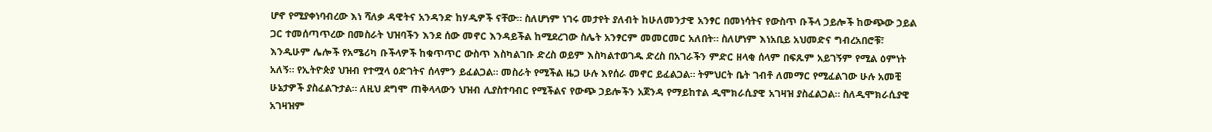ሆኖ የሚያቀነባብረው እነ ሻለቃ ዳዊትና አንዳንድ ከሃዲዎች ናቸው። ስለሆነም ነገሩ መታየት ያለብት ከሁለመንታዊ አንፃር በመነሳትና የውስጥ ቡችላ ኃይሎች ከውጭው ኃይል ጋር ተመሰጣጥረው በመስራት ህዝባችን እንደ ሰው መኖር እንዳይችል ከሚደረገው ስሌት አንፃርም መመርመር አለበት። ስለሆነም እነአቢይ አህመድና ግብረአበሮቹ፣ እንዲሁም ሌሎች የአሜሪካ ቡችላዎች ከቁጥጥር ውስጥ እስካልገቡ ድረስ ወይም እስካልተወገዱ ድረስ በአገራችን ምድር ዘላቂ ሰላም በፍጹም አይገኝም የሚል ዕምነት አለኝ። የኢትዮጵያ ህዝብ የተሟላ ዕድገትና ሰላምን ይፈልጋል። መስራት የሚችል ዜጋ ሁሉ እየሰራ መኖር ይፈልጋል። ትምህርት ቤት ገብቶ ለመማር የሚፈልገው ሁሉ አመቺ ሁኔታዎች ያስፈልጉታል። ለዚህ ደግሞ ጠቅላላውን ህዝብ ሊያስተባብር የሚችልና የውጭ ኃይሎችን አጀንዳ የማይከተል ዲሞክራሲያዊ አገዛዝ ያስፈልጋል። ስለዲሞክራሲያዊ አገዛዝም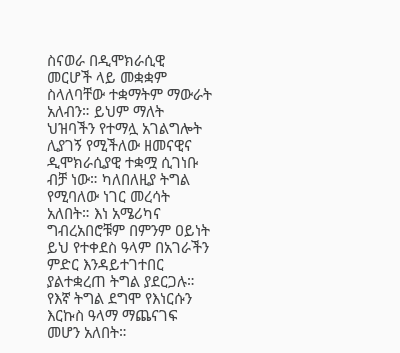ስናወራ በዲሞክራሲዊ መርሆች ላይ መቋቋም ስላለባቸው ተቋማትም ማውራት አለብን። ይህም ማለት ህዝባችን የተማሏ አገልግሎት ሊያገኝ የሚችለው ዘመናዊና ዲሞክራሲያዊ ተቋሟ ሲገነቡ ብቻ ነው። ካለበለዚያ ትግል የሚባለው ነገር መረሳት አለበት። እነ አሜሪካና ግብረአበሮቹም በምንም ዐይነት ይህ የተቀደስ ዓላም በአገራችን ምድር እንዳይተገተበር ያልተቋረጠ ትግል ያደርጋሉ። የእኛ ትግል ደግሞ የእነርሱን እርኩስ ዓላማ ማጨናገፍ መሆን አለበት።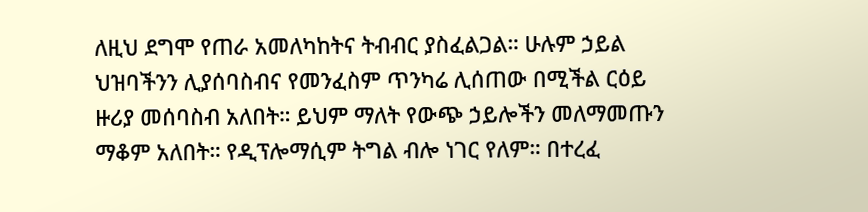ለዚህ ደግሞ የጠራ አመለካከትና ትብብር ያስፈልጋል። ሁሉም ኃይል ህዝባችንን ሊያሰባስብና የመንፈስም ጥንካሬ ሊሰጠው በሚችል ርዕይ ዙሪያ መሰባስብ አለበት። ይህም ማለት የውጭ ኃይሎችን መለማመጡን ማቆም አለበት። የዲፕሎማሲም ትግል ብሎ ነገር የለም። በተረፈ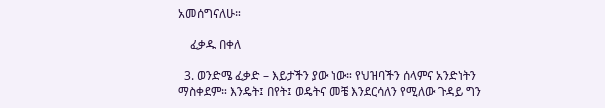አመሰግናለሁ።

    ፈቃዱ በቀለ

  3. ወንድሜ ፈቃድ – እይታችን ያው ነው። የህዝባችን ሰላምና አንድነትን ማስቀደም። እንዴት፤ በየት፤ ወዴትና መቼ እንደርሳለን የሚለው ጉዳይ ግን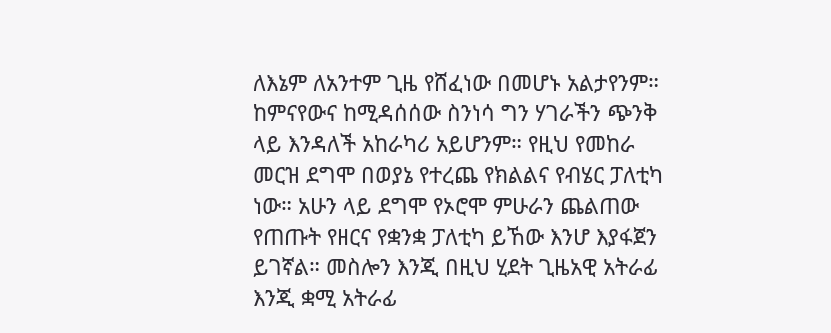ለእኔም ለአንተም ጊዜ የሸፈነው በመሆኑ አልታየንም። ከምናየውና ከሚዳሰሰው ስንነሳ ግን ሃገራችን ጭንቅ ላይ እንዳለች አከራካሪ አይሆንም። የዚህ የመከራ መርዝ ደግሞ በወያኔ የተረጨ የክልልና የብሄር ፓለቲካ ነው። አሁን ላይ ደግሞ የኦሮሞ ምሁራን ጨልጠው የጠጡት የዘርና የቋንቋ ፓለቲካ ይኸው እንሆ እያፋጀን ይገኛል። መስሎን እንጂ በዚህ ሂደት ጊዜአዊ አትራፊ እንጂ ቋሚ አትራፊ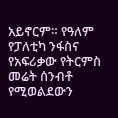አይኖርም። የዓለም የፓለቲካ ንፋስና የአፍሪቃው የትርምስ መሬት ሰንብቶ የሚወልደውን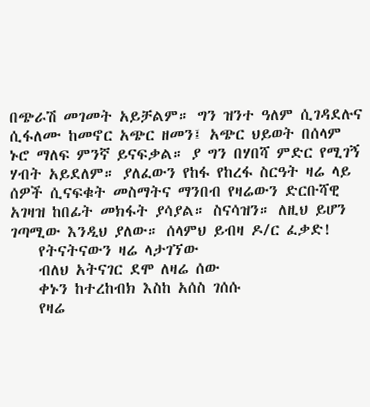በጭራሽ መገመት አይቻልም። ግን ዝንተ ዓለም ሲገዳደሉና ሲፋለሙ ከመኖር አጭር ዘመን፤ አጭር ህይወት በሰላም ኑሮ ማለፍ ምንኛ ይናፍቃል። ያ ግን በሃበሻ ምድር የሚገኝ ሃብት አይደለም። ያለፈውን የከፋ የከረፋ ስርዓት ዛሬ ላይ ሰዎች ሲናፍቁት መስማትና ማንበብ የዛሬውን ድርቡሻዊ አገዛዝ ከበፊት መክፋት ያሳያል። ስናሳዝን። ለዚህ ይሆን ገጣሚው እንዲህ ያለው። ሰላምህ ይብዛ ዶ/ር ፈቃድ!
    የትናትናውን ዛሬ ላታገኘው
    ብለህ አትናገር ደሞ ለዛሬ ሰው
    ቀኑን ከተረከብክ እስከ አሰስ ገሰሱ
    የዛሬ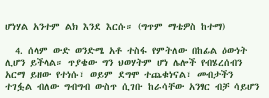ሆነሃል አንተም ልክ እንደ እርሱ። (ግጥም ማቴዎስ ከተማ)

  4. ሰላም ውድ ወንድሜ አቶ ተስፋ የምትለው በከፊል ዕውነት ሊሆን ይችላል። ጥያቄው ግን ህወሃትም ሆነ ሌሎች የብሄረሰብን አርማ ይዘው የተነሱ፣ ወይም ደግሞ ተጨቁነናል፣ መብታችን ተገፏል ብለው ግብግብ ውስጥ ሲገቡ ከራሳቸው አንፃር ብቻ ሳይሆን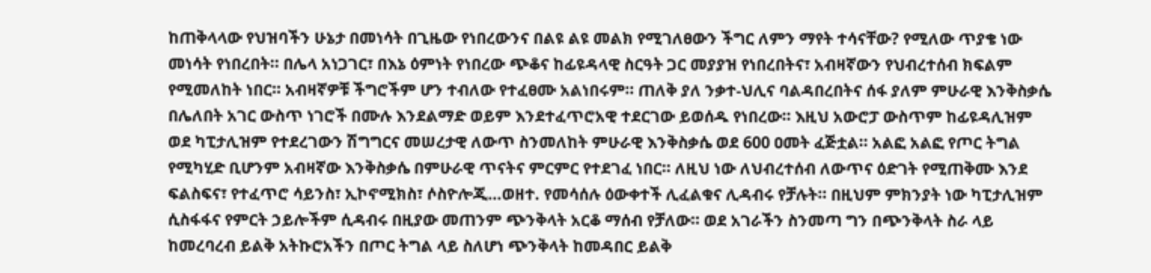ከጠቅላላው የህዝባችን ሁኔታ በመነሳት በጊዜው የነበረውንና በልዩ ልዩ መልክ የሚገለፀውን ችግር ለምን ማየት ተሳናቸው? የሚለው ጥያቄ ነው መነሳት የነበረበት። በሌላ አነጋገር፣ በእኔ ዕምነት የነበረው ጭቆና ከፊዩዳላዊ ስርዓት ጋር መያያዝ የነበረበትና፣ አብዛኛውን የህብረተሰብ ክፍልም የሚመለከት ነበር። አብዛኛዎቹ ችግሮችም ሆን ተብለው የተፈፀሙ አልነበሩም። ጠለቅ ያለ ንቃተ-ህሊና ባልዳበረበትና ሰፋ ያለም ምሁራዊ እንቅስቃሴ በሌለበት አገር ውስጥ ነገሮች በሙሉ እንደልማድ ወይም እንደተፈጥሮአዊ ተደርገው ይወሰዱ የነበረው። እዚህ አውሮፓ ውስጥም ከፊዩዳሊዝም ወደ ካፒታሊዝም የተደረገውን ሽግግርና መሠረታዊ ለውጥ ስንመለከት ምሁራዊ እንቅስቃሴ ወደ 600 ዐመት ፈጅቷል። አልፎ አልፎ የጦር ትግል የሚካሂድ ቢሆንም አብዛኛው እንቅስቃሴ በምሁራዊ ጥናትና ምርምር የተደገፈ ነበር። ለዚህ ነው ለህብረተሰብ ለውጥና ዕድገት የሚጠቅሙ እንደ ፍልስፍና፣ የተፈጥሮ ሳይንስ፣ ኢኮኖሚክስ፣ ሶስዮሎጂ…ወዘተ. የመሳሰሉ ዕውቀተች ሊፈልቁና ሊዳብሩ የቻሉት። በዚህም ምክንያት ነው ካፒታሊዝም ሲስፋፋና የምርት ኃይሎችም ሲዳብሩ በዚያው መጠንም ጭንቅላት አርቆ ማሰብ የቻለው። ወደ አገራችን ስንመጣ ግን በጭንቅላት ስራ ላይ ከመረባረብ ይልቅ አትኩሮአችን በጦር ትግል ላይ ስለሆነ ጭንቅላት ከመዳበር ይልቅ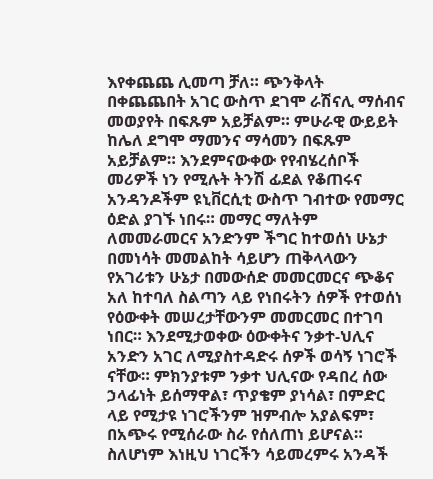እየቀጨጨ ሊመጣ ቻለ። ጭንቅላት በቀጨጨበት አገር ውስጥ ደገሞ ራሽናሊ ማሰብና መወያየት በፍጹም አይቻልም። ምሁራዊ ውይይት ከሌለ ደግሞ ማመንና ማሳመን በፍጹም አይቻልም። እንደምናውቀው የየብሄረሰቦች መሪዎች ነን የሚሉት ትንሽ ፊደል የቆጠሩና አንዳንዶችም ዩኒቨርሲቲ ውስጥ ገብተው የመማር ዕድል ያገኙ ነበሩ። መማር ማለትም ለመመራመርና አንድንም ችግር ከተወሰነ ሁኔታ በመነሳት መመልከት ሳይሆን ጠቅላላውን የአገሪቱን ሁኔታ በመውሰድ መመርመርና ጭቆና አለ ከተባለ ስልጣን ላይ የነበሩትን ሰዎች የተወሰነ የዕውቀት መሠረታቸውንም መመርመር በተገባ ነበር። እንደሚታወቀው ዕውቀትና ንቃተ-ህሊና አንድን አገር ለሚያስተዳድሩ ሰዎች ወሳኝ ነገሮች ናቸው። ምክንያቱም ንቃተ ህሊናው የዳበረ ሰው ኃላፊነት ይሰማዋል፣ ጥያቄም ያነሳል፣ በምድር ላይ የሚታዩ ነገሮችንም ዝምብሎ አያልፍም፣ በአጭሩ የሚሰራው ስራ የሰለጠነ ይሆናል። ስለሆነም እነዚህ ነገርችን ሳይመረምሩ አንዳች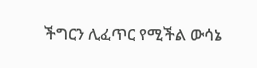ችግርን ሊፈጥር የሚችል ውሳኔ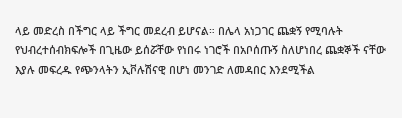ላይ መድረስ በችግር ላይ ችግር መደረብ ይሆናል። በሌላ አነጋገር ጨቋኝ የሚባሉት የህብረተሰብክፍሎች በጊዜው ይሰሯቸው የነበሩ ነገሮች በአቦሰጡኝ ስለሆነበረ ጨቋኞች ናቸው እያሉ መፍረዱ የጭንላትን ኢቮሉሽናዊ በሆነ መንገድ ለመዳበር እንደሚችል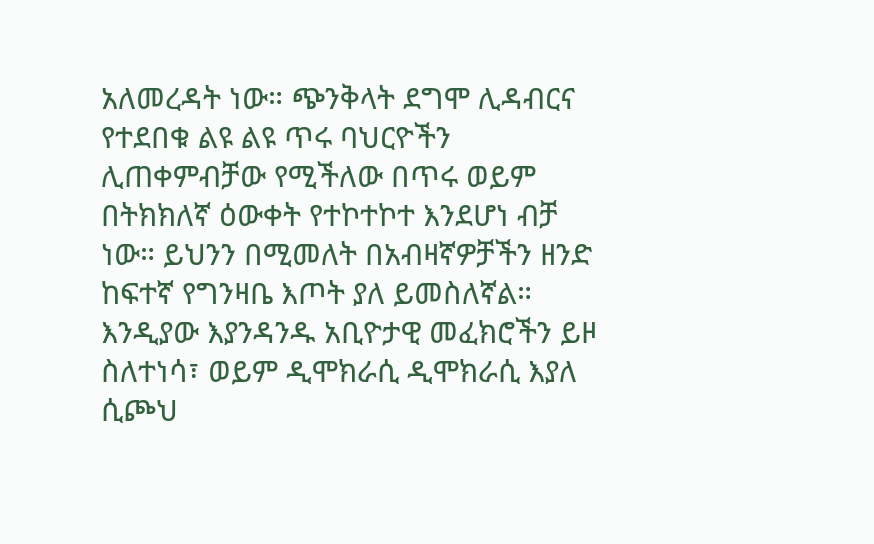አለመረዳት ነው። ጭንቅላት ደግሞ ሊዳብርና የተደበቁ ልዩ ልዩ ጥሩ ባህርዮችን ሊጠቀምብቻው የሚችለው በጥሩ ወይም በትክክለኛ ዕውቀት የተኮተኮተ እንደሆነ ብቻ ነው። ይህንን በሚመለት በአብዛኛዎቻችን ዘንድ ከፍተኛ የግንዛቤ እጦት ያለ ይመስለኛል። እንዲያው እያንዳንዱ አቢዮታዊ መፈክሮችን ይዞ ስለተነሳ፣ ወይም ዲሞክራሲ ዲሞክራሲ እያለ ሲጮህ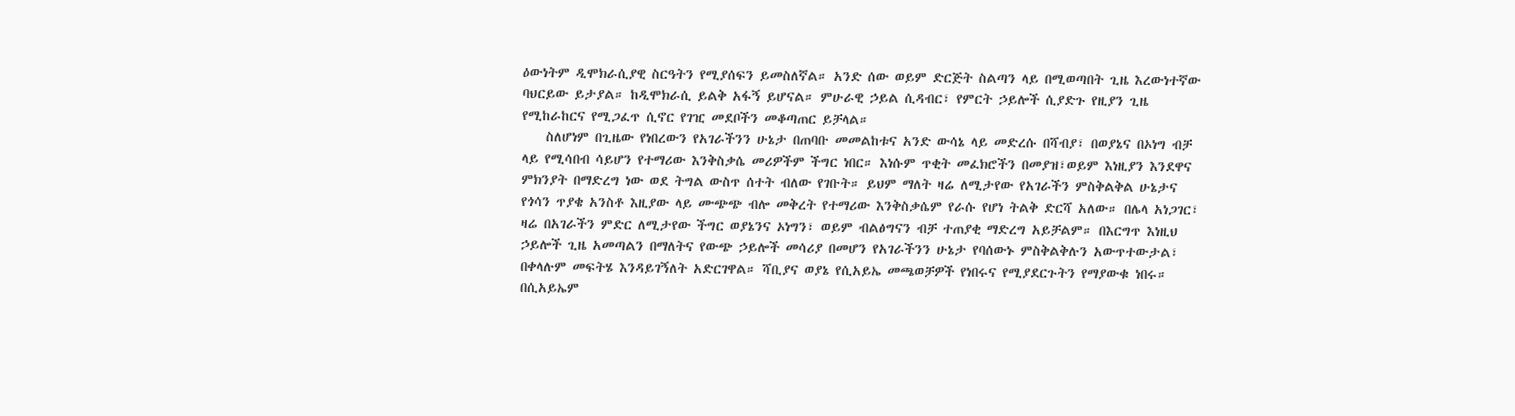ዕውነትም ዲሞክራሲያዊ ስርዓትን የሚያሰፍን ይመስለኛል። አንድ ሰው ወይም ድርጅት ስልጣን ላይ በሚወጣበት ጊዜ እረውነተኛው ባህርይው ይታያል። ከዲሞክራሲ ይልቅ አፋኝ ይሆናል። ምሁራዊ ኃይል ሲዳብር፣ የምርት ኃይሎች ሲያድጉ የዚያን ጊዜ የሚከራከርና የሚጋፈጥ ሲኖር የገዢ መደቦችን መቆጣጠር ይቻላል።
    ስለሆነም በጊዜው የነበረውን የአገራችንን ሁኔታ በጠባቡ መመልከቱና አንድ ውሳኔ ላይ መድረሱ በሻብያ፣ በወያኔና በኦነግ ብቻ ላይ የሚሳበብ ሳይሆን የተማሪው እንቅስቃሴ መሪዎችም ችግር ነበር። እነሱም ጥቂት መፈክሮችን በመያዝ፣ወይም እነዚያን እንደዋና ምክንያት በማድረግ ነው ወደ ትግል ውስጥ ሰተት ብለው የገቡት። ይህም ማለት ዛሬ ለሚታየው የአገራችን ምስቅልቅል ሁኔታና የጎሳን ጥያቄ አንስቶ እዚያው ላይ ሙጭጭ ብሎ መቅረት የተማሪው እንቅስቃሴም የራሱ የሆነ ትልቅ ድርሻ አለው። በሌላ አነጋገር፣ ዛሬ በአገራችን ምድር ለሚታየው ችግር ወያኔንና ኦነግን፣ ወይም ብልፅግናን ብቻ ተጠያቂ ማድረግ አይቻልም። በእርግጥ እነዚህ ኃይሎች ጊዜ አመጣልን በማለትና የውጭ ኃይሎች መሳሪያ በመሆን የአገራችንን ሁኔታ የባሰውኑ ምስቅልቅሉን አውጥተውታል፣ በቀላሉም መፍትሄ እንዳይገኝለት አድርገዋል። ሻቢያና ወያኔ የሲአይኤ መጫወቻዎች የነበሩና የሚያደርጉትን የማያውቁ ነበሩ። በሲአይኤም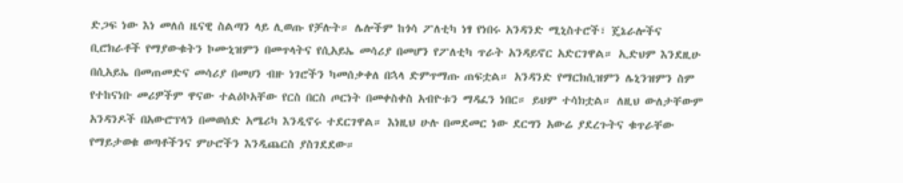ድጋፍ ነው እነ መለሰ ዜናዊ ስልጣን ላይ ሊወጡ የቻሉት። ሌሎችም ከጎሳ ፖለቲካ ነፃ የነበሩ አንዳንድ ሚኒስተሮች፣ ጄኔራሎችና ቢሮክራቶች የማያውቁትን ኮሙኒዝምን በመጥላትና የሲአይኤ መሳሪያ በመሆን የፖለቲካ ጥራት አንዳይኖር አድርገዋል። ኢድህም እንደዚሁ በሲአይኤ በመጠመድና መሳሪያ በመሀን ብዙ ነገሮችን ካመሰቃቀለ በኋላ ድምጥማጡ ጠፍቷል። አንዳንድ የማርክሲዝምን ሌኒንዝምን ስም የተከናነቡ መሪዎችም ዋናው ተልዕኮአቸው የርስ በርስ ጦርነት በመቀስቀስ አብዮቱን ማዳፈን ነበር። ይህም ተሳክቷል። ለዚህ ውለታቸውም አንዳንዶች በአውሮፕላን በመወሰድ አሜሪካ እንዲኖሩ ተደርገዋል። እነዚህ ሁሉ በመደመር ነው ደርግን አውሬ ያደረጉትና ቁጥራቸው የማይታወቁ ወጣቶችንና ምሁሮችን እንዲጨርስ ያስገደደው።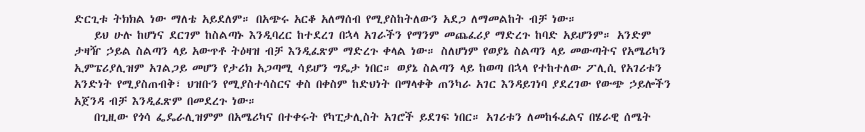ድርጊቱ ትክክል ነው ማለቴ አይደለም። በአጭሩ አርቆ አለማሰብ የሚያስከትለውን አደጋ ለማመልከት ብቻ ነው።
    ይህ ሁሉ ከሆነና ደርገም ከስልጣኑ እንዲባረር ከተደረገ በኋላ አገራችን የማንም መጨፈሪያ ማድረጉ ከባድ አይሆንም። አንድም ታዛዥ ኃይል ስልጣን ላይ አውጥቶ ትዕዛዝ ብቻ እንዲፈጽም ማድረጉ ቀላል ነው። ስለሆነም የወያኔ ስልጣን ላይ መውጣትና የአሜሪካን ኢምፔሪያሊዝም አገልጋይ መሆን የታሪክ አጋጣሚ ሳይሆን ግዴታ ነበር። ወያኔ ስልጣን ላይ ከወጣ በኋላ የተከተለው ፖሊሲ የአገሪቱን አንድነት የሚያስጠብቅ፣ ህዝቡን የሚያስተሳስርና ቀስ በቀስም ከድህነት በማላቀቅ ጠንካራ አገር እንዳይገነባ ያደረገው የውጭ ኃይሎችን አጀንዳ ብቻ እንዲፈጽም በመደረጉ ነው።
    በጊዚው የጎሳ ፌዴራሊዝምም በአሜሪካና በተቀሩት የካፒታሊስት አገሮች ይደገፍ ነበር። አገሪቱን ለመከፋፈልና በሄራዊ ሰሜት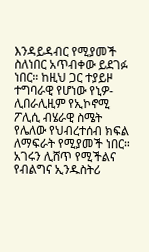እንዳይዳብር የሚያመች ስለነበር አጥብቀው ይደገፉ ነበር። ከዚህ ጋር ተያይዞ ተግባራዊ የሆነው የኒዎ-ሊበራሊዚም የኢኮኖሚ ፖሊሲ ብሄራዊ ስሜት የሌለው የህብረተሰብ ክፍል ለማፍራት የሚያመች ነበር። አገሩን ሊሸጥ የሚችልና የብልግና ኢንዱስትሪ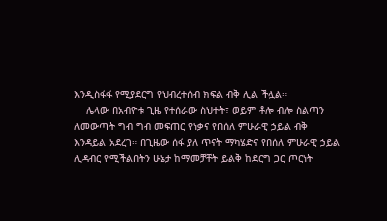እንዲስፋፋ የሚያደርግ የህብረተሰብ ክፍል ብቅ ሊል ችሏል።
    ሌላው በአብዮቱ ጊዜ የተሰራው ስህተት፣ ወይም ቶሎ ብሎ ስልጣን ለመውጣት ግብ ግብ መፍጠር የነቃና የበሰለ ምሁራዊ ኃይል ብቅ እንዳይል አደረገ። በጊዜው ሰፋ ያለ ጥናት ማካሄድና የበሰለ ምሁራዊ ኃይል ሊዳብር የሚችልበትን ሁኔታ ከማመቻቸት ይልቅ ከደርግ ጋር ጦርነት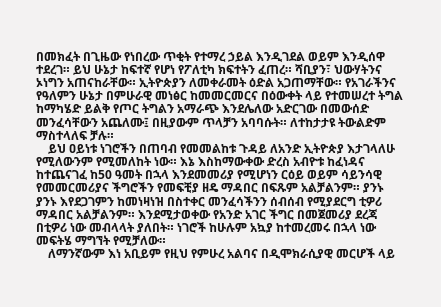በመክፈት በጊዜው የነበረው ጥቂት የተማረ ኃይል እንዲገደል ወይም እንዲሰዋ ተደረገ። ይህ ሁኔታ ከፍተኛ የሆነ የፖለቲካ ክፍተትን ፈጠረ። ሻቢያን፣ ህውሃትንና ኦነግን አጠናከራቸው። ኢትዮጵያን ለመቀራመት ዕድል አጋጠማቸው። የአገራችንና የዓለምን ሁኔታ በምሁራዊ መነፅር ከመመርመርና በዕውቀት ላይ የተመሠረተ ትግል ከማካሄድ ይልቅ የጦር ትግልን አማራጭ እንደሌለው አድርገው በመውሰድ መንፈሳቸውን አጨለሙ፤ በዚያውም ጥላቻን አባባሱት። ለተከታታዩ ትውልድም ማስተላለፍ ቻሉ።
    ይህ ዐይነቱ ነገሮችን በጠባብ የመመልከቱ ጉዳይ ለአንድ ኢትዮጵያ እታገላለሁ የሚለውንም የሚመለከት ነው። እኔ እስከማውቀው ድረስ አብዮቱ ከፈነዳና ከተጨናገፈ ከ50 ዓመት በኋላ እንደመመሪያ የሚሆነን ርዕይ ወይም ሳይንሳዊ የመመርመሪያና ችግሮችን የመፍቺያ ዘዴ ማዳበር በፍጹም አልቻልንም። ያንኑ ያንኑ እየደጋገምን ከመነዛነዝ በስተቀር መንፈሳችንን ሰብሰብ የሚያደርግ ቲዎሪ ማዳበር አልቻልንም። እንደሚታወቀው የአንድ አገር ችግር በመጀመሪያ ደረጃ በቲዎሪ ነው መብላላት ያለበት። ነገሮች ከሁሉም አኳያ ከተመረመሩ በኋላ ነው መፍትሄ ማግኘት የሚቻለው።
    ለማንኛውም እነ አቢይም የዚህ የምሁረ አልባና በዲሞክራሲያዊ መርሆች ላይ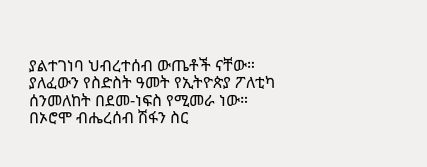ያልተገነባ ህብረተሰብ ውጤቶች ናቸው። ያለፈውን የስድስት ዓመት የኢትዮጵያ ፖለቲካ ሰንመለከት በደመ-ነፍስ የሚመራ ነው። በኦሮሞ ብሔረሰብ ሽፋን ስር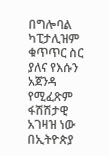በግሎባል ካፒታሊዝም ቁጥጥር ስር ያለና የእሱን አጀንዳ የሚፈጽም ፋሽሽታዊ አገዛዝ ነው በኢትዮጵያ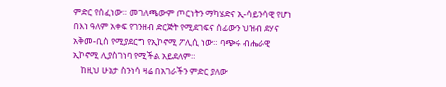ምድር የሰፈነው። መገለጫውም ጦርነትን ማካሄድና ኢ-ሳይንሳዊ የሆነ በእነ ዓለም አቀፍ የገንዘብ ድርጅት የሚደገፍና ሰፊውን ህዝብ ደሃና አቅመ-ቢስ የሚያደርግ የኢኮኖሚ ፖሊሲ ነው። ባጭሩ ብሔራዊ ኢኮኖሚ ሊያስገነባ የሚችል አይደለም።
    ከዚህ ሁኔታ ስንነሳ ዛሬ በአገራችን ምድር ያለው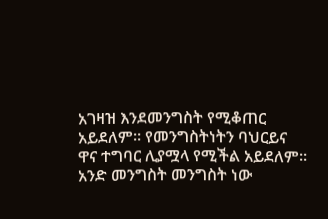አገዛዝ እንደመንግስት የሚቆጠር አይደለም። የመንግስትነትን ባህርይና ዋና ተግባር ሊያሟላ የሚችል አይደለም። አንድ መንግስት መንግስት ነው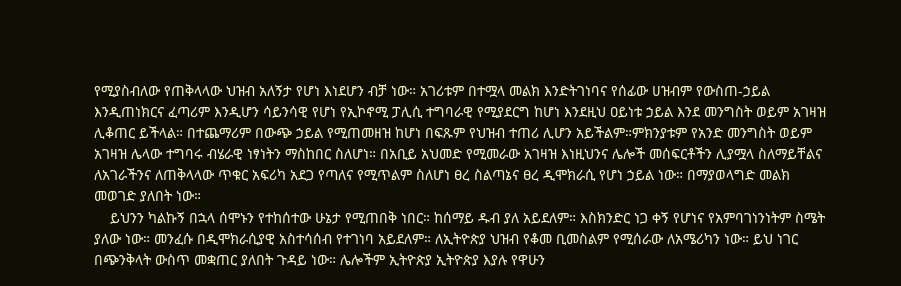የሚያስብለው የጠቅላላው ህዝብ አለኝታ የሆነ እነደሆን ብቻ ነው። አገሪቱም በተሟላ መልክ እንድትገነባና የሰፊው ሀዝብም የውስጠ-ኃይል እንዲጠነክርና ፈጣሪም እንዲሆን ሳይንሳዊ የሆነ የኢኮኖሚ ፓሊሲ ተግባራዊ የሚያደርግ ከሆነ እንደዚህ ዐይነቱ ኃይል እንደ መንግስት ወይም አገዛዝ ሊቆጠር ይችላል። በተጨማሪም በውጭ ኃይል የሚጠመዘዝ ከሆነ በፍጹም የህዝብ ተጠሪ ሊሆን አይችልም።ምክንያቱም የአንድ መንግስት ወይም አገዛዝ ሌላው ተግባሩ ብሄራዊ ነፃነትን ማስከበር ስለሆነ። በአቢይ አህመድ የሚመራው አገዛዝ እነዚህንና ሌሎች መሰፍርቶችን ሊያሟላ ስለማይቸልና ለአገራችንና ለጠቅላላው ጥቁር አፍሪካ አደጋ የጣለና የሚጥልም ስለሆነ ፀረ ስልጣኔና ፀረ ዲሞክራሲ የሆነ ኃይል ነው። በማያወላግድ መልክ መወገድ ያለበት ነው።
    ይህንን ካልኩኝ በኋላ ሰሞኑን የተከሰተው ሁኔታ የሚጠበቅ ነበር። ከሰማይ ዱብ ያለ አይደለም። እስክንድር ነጋ ቀኝ የሆነና የአምባገነንነትም ስሜት ያለው ነው። መንፈሱ በዲሞክራሲያዊ አስተሳሰብ የተገነባ አይደለም። ለኢትዮጵያ ህዝብ የቆመ ቢመስልም የሚሰራው ለአሜሪካን ነው። ይህ ነገር በጭንቅላት ውስጥ መቋጠር ያለበት ጉዳይ ነው። ሌሎችም ኢትዮጵያ ኢትዮጵያ እያሉ የዋሁን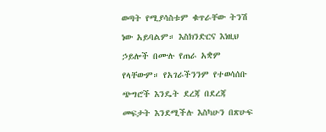ወጣት የሚያሳስቱም ቁጥራቸው ትንሽ ነው አይባልም። እስክንድርና እነዚህ ኃይሎች በሙሉ የጠራ አቋም የላቸውም። የአገራችንንም የተወሳሰቡ ጭግሮች እንዴት ደረጃ በደረጃ መፍታት እንደሚችሉ እስካሁን በጽሁፍ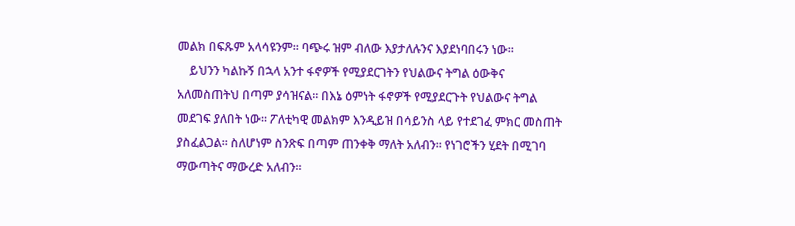መልክ በፍጹም አላሳዩንም። ባጭሩ ዝም ብለው እያታለሉንና እያደነባበሩን ነው።
    ይህንን ካልኩኝ በኋላ አንተ ፋኖዎች የሚያደርገትን የህልውና ትግል ዕውቅና አለመስጠትህ በጣም ያሳዝናል። በእኔ ዕምነት ፋኖዎች የሚያደርጉት የህልውና ትግል መደገፍ ያለበት ነው። ፖለቲካዊ መልክም እንዲይዝ በሳይንስ ላይ የተደገፈ ምክር መስጠት ያስፈልጋል። ስለሆነም ስንጽፍ በጣም ጠንቀቅ ማለት አለብን። የነገሮችን ሂደት በሚገባ ማውጣትና ማውረድ አለብን።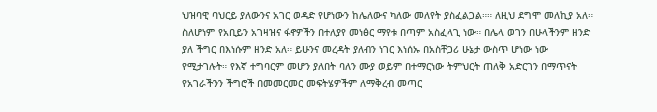ህዝባዊ ባህርይ ያለውንና አገር ወዳድ የሆነውን ከሌለውና ካለው መለየት ያስፈልጋል።። ለዚህ ደግሞ መለኪያ አለ። ስለሆነም የአቢይን አገዛዝና ፋኖዎችን በተለያየ መነፅር ማየቱ በጣም አስፈላጊ ነው። በሌላ ወገን በሁላችንም ዘንድ ያለ ችግር በእነሱም ዘንድ አለ። ይሁንና መረዳት ያለብን ነገር እነሰኡ በአስቸጋሪ ሁኔታ ውስጥ ሆነው ነው የሚታገሉት። የእኛ ተግባርም መሆን ያለበት ባለን ሙያ ወይም በተማርነው ትምህርት ጠለቅ አድርገን በማጥናት የአገራችንን ችግሮች በመመርመር መፍትሄዎችም ለማቅረብ መጣር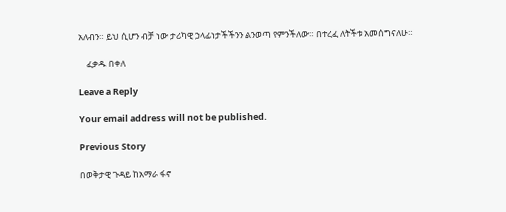አለብን። ይህ ሲሆን ብቻ ነው ታሪካዊ ኃላፊነታችችንን ልንወጣ የምንችለው። በተረፈ ለትችቱ አመሰግናለሁ።

    ፈቃዱ በቀለ

Leave a Reply

Your email address will not be published.

Previous Story

በወቅታዊ ጉዳይ ከአማራ ፋኖ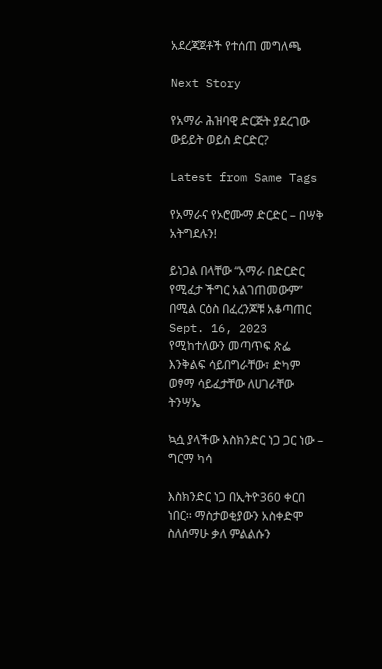አደረጃጀቶች የተሰጠ መግለጫ

Next Story

የአማራ ሕዝባዊ ድርጅት ያደረገው ውይይት ወይስ ድርድር?

Latest from Same Tags

የአማራና የኦሮሙማ ድርድር – በሣቅ አትግደሉን!

ይነጋል በላቸው “አማራ በድርድር የሚፈታ ችግር አልገጠመውም” በሚል ርዕስ በፈረንጆቹ አቆጣጠር Sept. 16, 2023 የሚከተለውን መጣጥፍ ጽፌ እንቅልፍ ሳይበግራቸው፣ ድካም ወፃማ ሳይፈታቸው ለሀገራቸው ትንሣኤ

ኳሷ ያላችው እስክንድር ነጋ ጋር ነው – ግርማ ካሳ

እስክንድር ነጋ በኢትዮ360 ቀርበ ነበር፡፡ ማስታወቂያውን አስቀድሞ ስለሰማሁ ቃለ ምልልሱን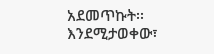አደመጥኩት፡፡ እንደሚታወቀው፣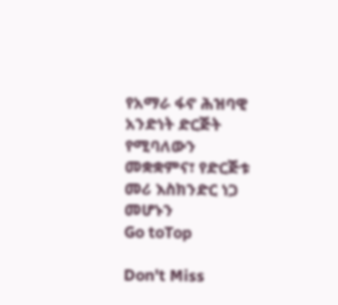የአማራ ፋኖ ሕዝባዊ አንድነት ድርጅት የሚባለውን መቋቋምና፣ የድርጅቱ መሪ እስክንድር ነጋ መሆኑን
Go toTop

Don't Miss